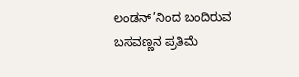ಲಂಡನ್’ನಿಂದ ಬಂದಿರುವ ಬಸವಣ್ಣನ ಪ್ರತಿಮೆ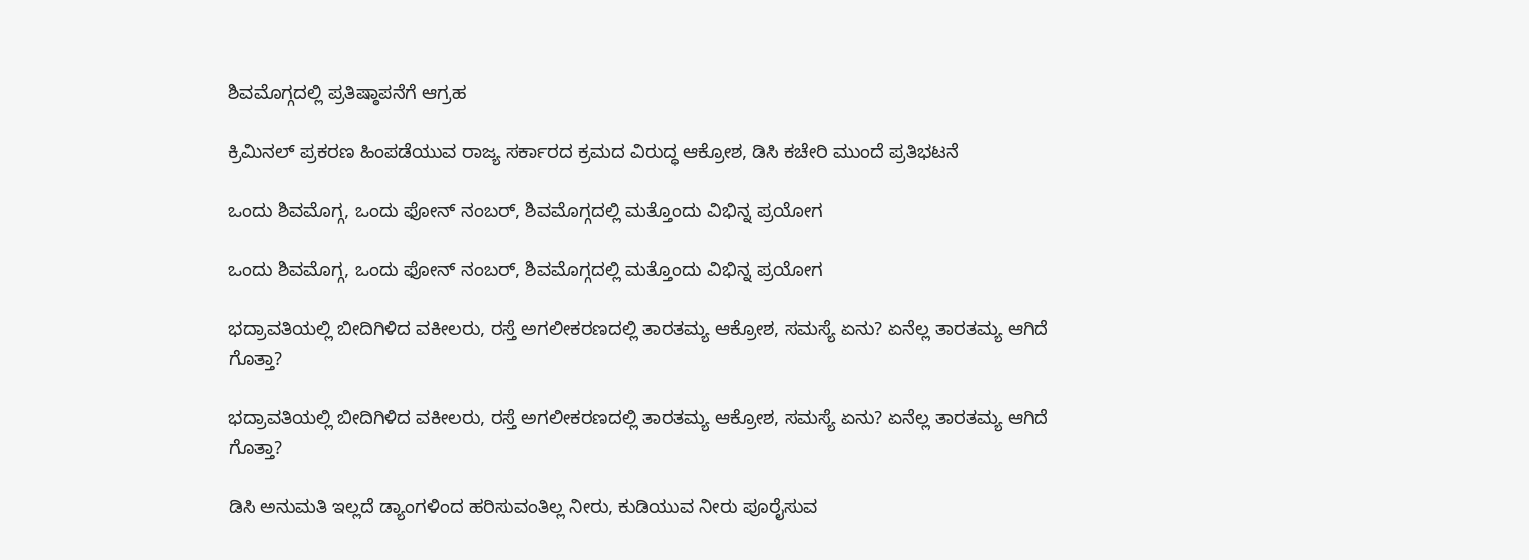ಶಿವಮೊಗ್ಗದಲ್ಲಿ ಪ್ರತಿಷ್ಠಾಪನೆಗೆ ಆಗ್ರಹ

ಕ್ರಿಮಿನಲ್ ಪ್ರಕರಣ ಹಿಂಪಡೆಯುವ ರಾಜ್ಯ ಸರ್ಕಾರದ ಕ್ರಮದ ವಿರುದ್ಧ ಆಕ್ರೋಶ, ಡಿಸಿ ಕಚೇರಿ ಮುಂದೆ ಪ್ರತಿಭಟನೆ

ಒಂದು ಶಿವಮೊಗ್ಗ, ಒಂದು ಫೋನ್ ನಂಬರ್, ಶಿವಮೊಗ್ಗದಲ್ಲಿ ಮತ್ತೊಂದು ವಿಭಿನ್ನ ಪ್ರಯೋಗ

ಒಂದು ಶಿವಮೊಗ್ಗ, ಒಂದು ಫೋನ್ ನಂಬರ್, ಶಿವಮೊಗ್ಗದಲ್ಲಿ ಮತ್ತೊಂದು ವಿಭಿನ್ನ ಪ್ರಯೋಗ

ಭದ್ರಾವತಿಯಲ್ಲಿ ಬೀದಿಗಿಳಿದ ವಕೀಲರು, ರಸ್ತೆ ಅಗಲೀಕರಣದಲ್ಲಿ ತಾರತಮ್ಯ ಆಕ್ರೋಶ, ಸಮಸ್ಯೆ ಏನು? ಏನೆಲ್ಲ ತಾರತಮ್ಯ ಆಗಿದೆ ಗೊತ್ತಾ?

ಭದ್ರಾವತಿಯಲ್ಲಿ ಬೀದಿಗಿಳಿದ ವಕೀಲರು, ರಸ್ತೆ ಅಗಲೀಕರಣದಲ್ಲಿ ತಾರತಮ್ಯ ಆಕ್ರೋಶ, ಸಮಸ್ಯೆ ಏನು? ಏನೆಲ್ಲ ತಾರತಮ್ಯ ಆಗಿದೆ ಗೊತ್ತಾ?

ಡಿಸಿ ಅನುಮತಿ ಇಲ್ಲದೆ ಡ್ಯಾಂಗಳಿಂದ ಹರಿಸುವಂತಿಲ್ಲ ನೀರು, ಕುಡಿಯುವ ನೀರು ಪೂರೈಸುವ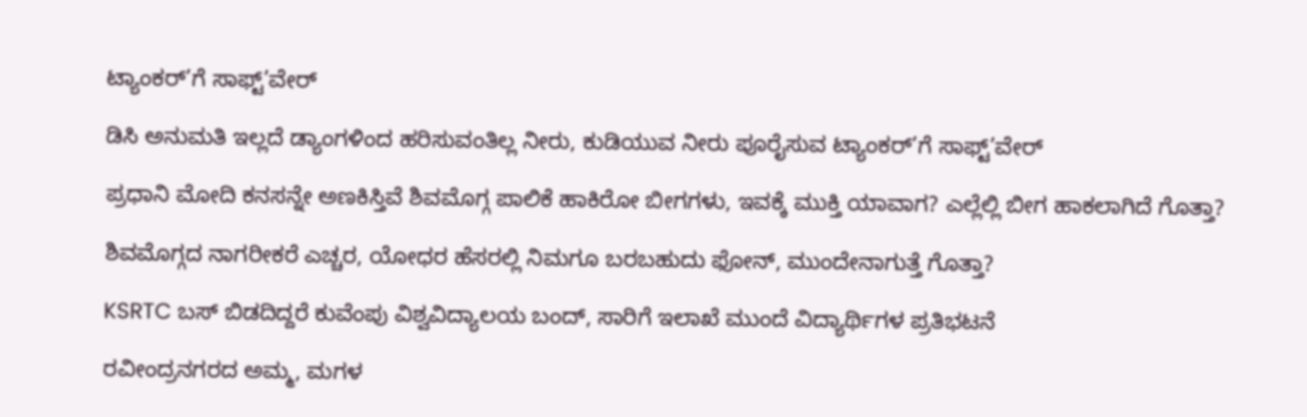ಟ್ಯಾಂಕರ್’ಗೆ ಸಾಫ್ಟ್’ವೇರ್

ಡಿಸಿ ಅನುಮತಿ ಇಲ್ಲದೆ ಡ್ಯಾಂಗಳಿಂದ ಹರಿಸುವಂತಿಲ್ಲ ನೀರು, ಕುಡಿಯುವ ನೀರು ಪೂರೈಸುವ ಟ್ಯಾಂಕರ್’ಗೆ ಸಾಫ್ಟ್’ವೇರ್

ಪ್ರಧಾನಿ ಮೋದಿ ಕನಸನ್ನೇ ಅಣಕಿಸ್ತಿವೆ ಶಿವಮೊಗ್ಗ ಪಾಲಿಕೆ ಹಾಕಿರೋ ಬೀಗಗಳು, ಇವಕ್ಕೆ ಮುಕ್ತಿ ಯಾವಾಗ? ಎಲ್ಲೆಲ್ಲಿ ಬೀಗ ಹಾಕಲಾಗಿದೆ ಗೊತ್ತಾ?

ಶಿವಮೊಗ್ಗದ ನಾಗರೀಕರೆ ಎಚ್ಚರ, ಯೋಧರ ಹೆಸರಲ್ಲಿ ನಿಮಗೂ ಬರಬಹುದು ಫೋನ್, ಮುಂದೇನಾಗುತ್ತೆ ಗೊತ್ತಾ?

KSRTC ಬಸ್ ಬಿಡದಿದ್ದರೆ ಕುವೆಂಪು ವಿಶ್ವವಿದ್ಯಾಲಯ ಬಂದ್, ಸಾರಿಗೆ ಇಲಾಖೆ ಮುಂದೆ ವಿದ್ಯಾರ್ಥಿಗಳ ಪ್ರತಿಭಟನೆ

ರವೀಂದ್ರನಗರದ ಅಮ್ಮ, ಮಗಳ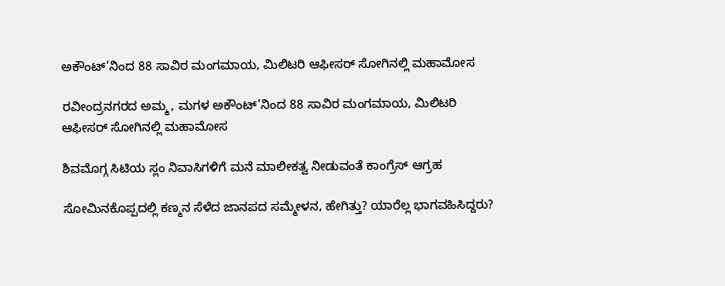ಅಕೌಂಟ್’ನಿಂದ 88 ಸಾವಿರ ಮಂಗಮಾಯ, ಮಿಲಿಟರಿ ಆಫೀಸರ್ ಸೋಗಿನಲ್ಲಿ ಮಹಾಮೋಸ

ರವೀಂದ್ರನಗರದ ಅಮ್ಮ, ಮಗಳ ಅಕೌಂಟ್’ನಿಂದ 88 ಸಾವಿರ ಮಂಗಮಾಯ, ಮಿಲಿಟರಿ ಆಫೀಸರ್ ಸೋಗಿನಲ್ಲಿ ಮಹಾಮೋಸ

ಶಿವಮೊಗ್ಗ ಸಿಟಿಯ ಸ್ಲಂ ನಿವಾಸಿಗಳಿಗೆ ಮನೆ ಮಾಲೀಕತ್ವ ನೀಡುವಂತೆ ಕಾಂಗ್ರೆಸ್ ಆಗ್ರಹ

ಸೋಮಿನಕೊಪ್ಪದಲ್ಲಿ ಕಣ್ಮನ ಸೆಳೆದ ಜಾನಪದ ಸಮ್ಮೇಳನ, ಹೇಗಿತ್ತು? ಯಾರೆಲ್ಲ ಭಾಗವಹಿಸಿದ್ದರು?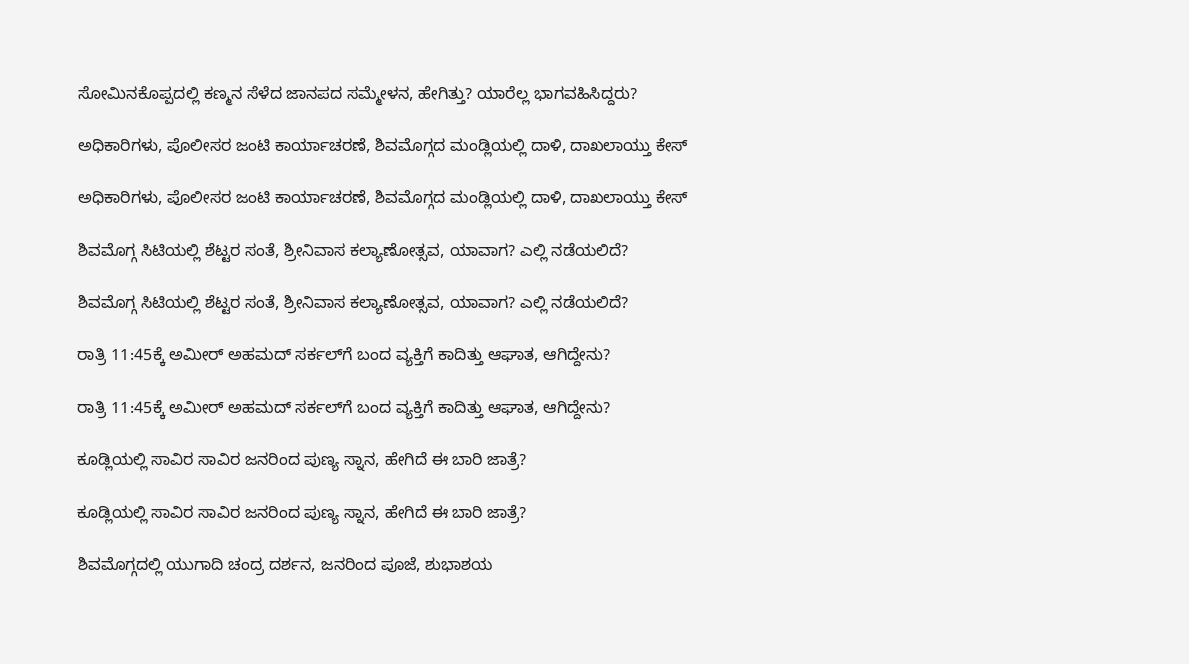ಸೋಮಿನಕೊಪ್ಪದಲ್ಲಿ ಕಣ್ಮನ ಸೆಳೆದ ಜಾನಪದ ಸಮ್ಮೇಳನ, ಹೇಗಿತ್ತು? ಯಾರೆಲ್ಲ ಭಾಗವಹಿಸಿದ್ದರು?

ಅಧಿಕಾರಿಗಳು, ಪೊಲೀಸರ ಜಂಟಿ ಕಾರ್ಯಾಚರಣೆ, ಶಿವಮೊಗ್ಗದ ಮಂಡ್ಲಿಯಲ್ಲಿ ದಾಳಿ, ದಾಖಲಾಯ್ತು ಕೇಸ್‌

ಅಧಿಕಾರಿಗಳು, ಪೊಲೀಸರ ಜಂಟಿ ಕಾರ್ಯಾಚರಣೆ, ಶಿವಮೊಗ್ಗದ ಮಂಡ್ಲಿಯಲ್ಲಿ ದಾಳಿ, ದಾಖಲಾಯ್ತು ಕೇಸ್‌

ಶಿವಮೊಗ್ಗ ಸಿಟಿಯಲ್ಲಿ ಶೆಟ್ಟರ ಸಂತೆ, ಶ್ರೀನಿವಾಸ ಕಲ್ಯಾಣೋತ್ಸವ, ಯಾವಾಗ? ಎಲ್ಲಿ ನಡೆಯಲಿದೆ?

ಶಿವಮೊಗ್ಗ ಸಿಟಿಯಲ್ಲಿ ಶೆಟ್ಟರ ಸಂತೆ, ಶ್ರೀನಿವಾಸ ಕಲ್ಯಾಣೋತ್ಸವ, ಯಾವಾಗ? ಎಲ್ಲಿ ನಡೆಯಲಿದೆ?

ರಾತ್ರಿ 11:45ಕ್ಕೆ ಅಮೀರ್‌ ಅಹಮದ್‌ ಸರ್ಕಲ್‌ಗೆ ಬಂದ ವ್ಯಕ್ತಿಗೆ ಕಾದಿತ್ತು ಆಘಾತ, ಆಗಿದ್ದೇನು?

ರಾತ್ರಿ 11:45ಕ್ಕೆ ಅಮೀರ್‌ ಅಹಮದ್‌ ಸರ್ಕಲ್‌ಗೆ ಬಂದ ವ್ಯಕ್ತಿಗೆ ಕಾದಿತ್ತು ಆಘಾತ, ಆಗಿದ್ದೇನು?

ಕೂಡ್ಲಿಯಲ್ಲಿ ಸಾವಿರ ಸಾವಿರ ಜನರಿಂದ ಪುಣ್ಯ ಸ್ನಾನ, ಹೇಗಿದೆ ಈ ಬಾರಿ ಜಾತ್ರೆ?

ಕೂಡ್ಲಿಯಲ್ಲಿ ಸಾವಿರ ಸಾವಿರ ಜನರಿಂದ ಪುಣ್ಯ ಸ್ನಾನ, ಹೇಗಿದೆ ಈ ಬಾರಿ ಜಾತ್ರೆ?

ಶಿವಮೊಗ್ಗದಲ್ಲಿ ಯುಗಾದಿ ಚಂದ್ರ ದರ್ಶನ, ಜನರಿಂದ ಪೂಜೆ, ಶುಭಾಶಯ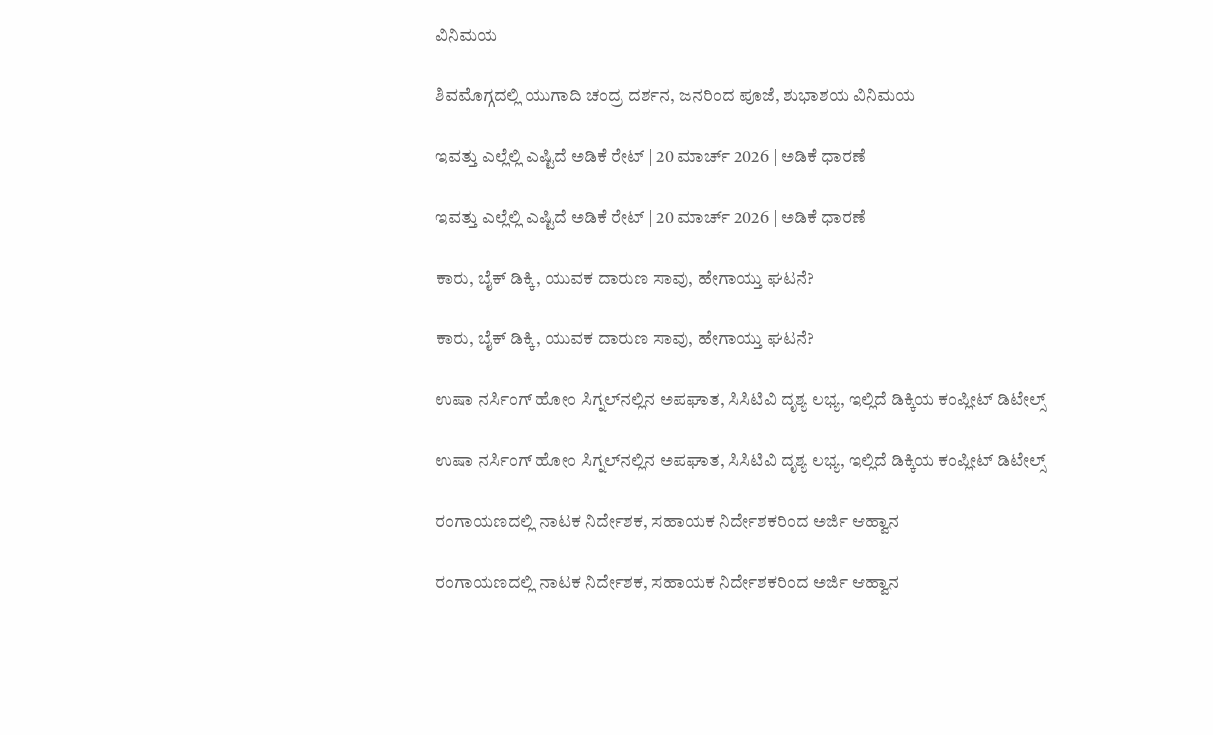ವಿನಿಮಯ

ಶಿವಮೊಗ್ಗದಲ್ಲಿ ಯುಗಾದಿ ಚಂದ್ರ ದರ್ಶನ, ಜನರಿಂದ ಪೂಜೆ, ಶುಭಾಶಯ ವಿನಿಮಯ

ಇವತ್ತು ಎಲ್ಲೆಲ್ಲಿ ಎಷ್ಟಿದೆ ಅಡಿಕೆ ರೇಟ್‌ | 20 ಮಾರ್ಚ್‌ 2026 | ಅಡಿಕೆ ಧಾರಣೆ

ಇವತ್ತು ಎಲ್ಲೆಲ್ಲಿ ಎಷ್ಟಿದೆ ಅಡಿಕೆ ರೇಟ್‌ | 20 ಮಾರ್ಚ್‌ 2026 | ಅಡಿಕೆ ಧಾರಣೆ

ಕಾರು, ಬೈಕ್‌ ಡಿಕ್ಕಿ, ಯುವಕ ದಾರುಣ ಸಾವು, ಹೇಗಾಯ್ತು ಘಟನೆ?

ಕಾರು, ಬೈಕ್‌ ಡಿಕ್ಕಿ, ಯುವಕ ದಾರುಣ ಸಾವು, ಹೇಗಾಯ್ತು ಘಟನೆ?

ಉಷಾ ನರ್ಸಿಂಗ್‌ ಹೋಂ ಸಿಗ್ನಲ್‌ನಲ್ಲಿನ ಅಪಘಾತ, ಸಿಸಿಟಿವಿ ದೃಶ್ಯ ಲಭ್ಯ, ಇಲ್ಲಿದೆ ಡಿಕ್ಕಿಯ ಕಂಪ್ಲೀಟ್‌ ಡಿಟೇಲ್ಸ್‌

ಉಷಾ ನರ್ಸಿಂಗ್‌ ಹೋಂ ಸಿಗ್ನಲ್‌ನಲ್ಲಿನ ಅಪಘಾತ, ಸಿಸಿಟಿವಿ ದೃಶ್ಯ ಲಭ್ಯ, ಇಲ್ಲಿದೆ ಡಿಕ್ಕಿಯ ಕಂಪ್ಲೀಟ್‌ ಡಿಟೇಲ್ಸ್‌

ರಂಗಾಯಣದಲ್ಲಿ ನಾಟಕ ನಿರ್ದೇಶಕ, ಸಹಾಯಕ ನಿರ್ದೇಶಕರಿಂದ ಅರ್ಜಿ ಆಹ್ವಾನ

ರಂಗಾಯಣದಲ್ಲಿ ನಾಟಕ ನಿರ್ದೇಶಕ, ಸಹಾಯಕ ನಿರ್ದೇಶಕರಿಂದ ಅರ್ಜಿ ಆಹ್ವಾನ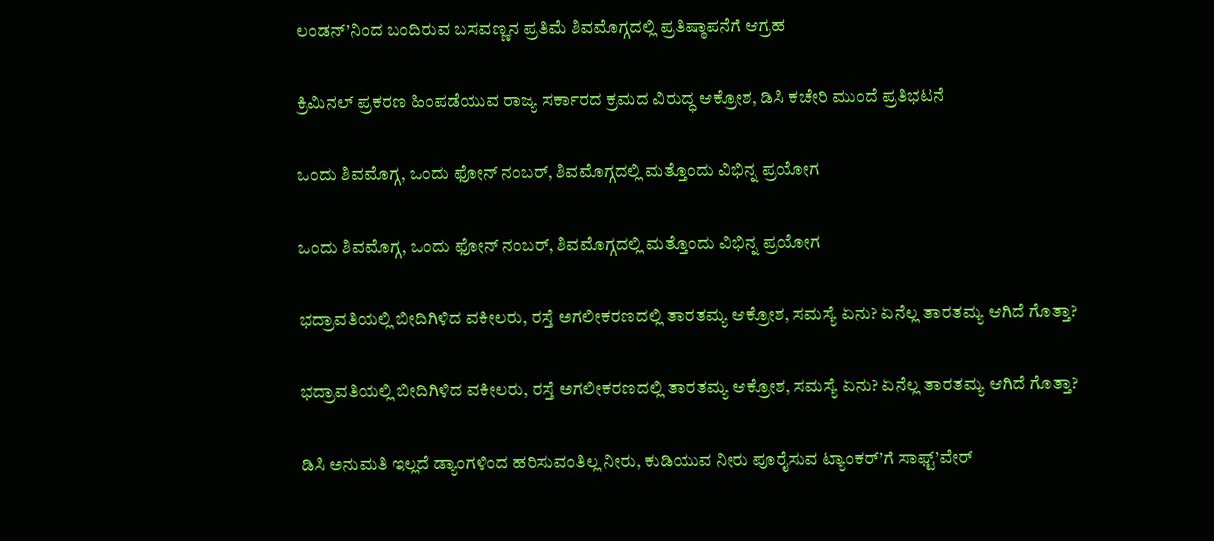ಲಂಡನ್’ನಿಂದ ಬಂದಿರುವ ಬಸವಣ್ಣನ ಪ್ರತಿಮೆ ಶಿವಮೊಗ್ಗದಲ್ಲಿ ಪ್ರತಿಷ್ಠಾಪನೆಗೆ ಆಗ್ರಹ

ಕ್ರಿಮಿನಲ್ ಪ್ರಕರಣ ಹಿಂಪಡೆಯುವ ರಾಜ್ಯ ಸರ್ಕಾರದ ಕ್ರಮದ ವಿರುದ್ಧ ಆಕ್ರೋಶ, ಡಿಸಿ ಕಚೇರಿ ಮುಂದೆ ಪ್ರತಿಭಟನೆ

ಒಂದು ಶಿವಮೊಗ್ಗ, ಒಂದು ಫೋನ್ ನಂಬರ್, ಶಿವಮೊಗ್ಗದಲ್ಲಿ ಮತ್ತೊಂದು ವಿಭಿನ್ನ ಪ್ರಯೋಗ

ಒಂದು ಶಿವಮೊಗ್ಗ, ಒಂದು ಫೋನ್ ನಂಬರ್, ಶಿವಮೊಗ್ಗದಲ್ಲಿ ಮತ್ತೊಂದು ವಿಭಿನ್ನ ಪ್ರಯೋಗ

ಭದ್ರಾವತಿಯಲ್ಲಿ ಬೀದಿಗಿಳಿದ ವಕೀಲರು, ರಸ್ತೆ ಅಗಲೀಕರಣದಲ್ಲಿ ತಾರತಮ್ಯ ಆಕ್ರೋಶ, ಸಮಸ್ಯೆ ಏನು? ಏನೆಲ್ಲ ತಾರತಮ್ಯ ಆಗಿದೆ ಗೊತ್ತಾ?

ಭದ್ರಾವತಿಯಲ್ಲಿ ಬೀದಿಗಿಳಿದ ವಕೀಲರು, ರಸ್ತೆ ಅಗಲೀಕರಣದಲ್ಲಿ ತಾರತಮ್ಯ ಆಕ್ರೋಶ, ಸಮಸ್ಯೆ ಏನು? ಏನೆಲ್ಲ ತಾರತಮ್ಯ ಆಗಿದೆ ಗೊತ್ತಾ?

ಡಿಸಿ ಅನುಮತಿ ಇಲ್ಲದೆ ಡ್ಯಾಂಗಳಿಂದ ಹರಿಸುವಂತಿಲ್ಲ ನೀರು, ಕುಡಿಯುವ ನೀರು ಪೂರೈಸುವ ಟ್ಯಾಂಕರ್’ಗೆ ಸಾಫ್ಟ್’ವೇರ್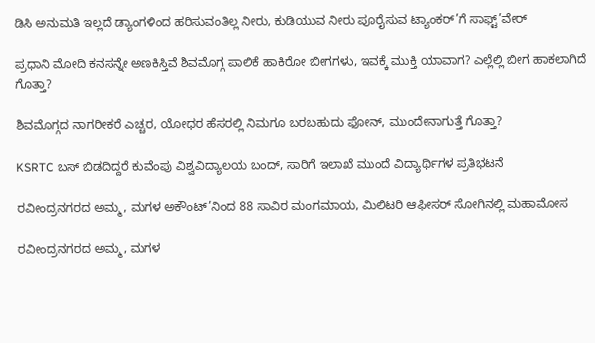ಡಿಸಿ ಅನುಮತಿ ಇಲ್ಲದೆ ಡ್ಯಾಂಗಳಿಂದ ಹರಿಸುವಂತಿಲ್ಲ ನೀರು, ಕುಡಿಯುವ ನೀರು ಪೂರೈಸುವ ಟ್ಯಾಂಕರ್’ಗೆ ಸಾಫ್ಟ್’ವೇರ್

ಪ್ರಧಾನಿ ಮೋದಿ ಕನಸನ್ನೇ ಅಣಕಿಸ್ತಿವೆ ಶಿವಮೊಗ್ಗ ಪಾಲಿಕೆ ಹಾಕಿರೋ ಬೀಗಗಳು, ಇವಕ್ಕೆ ಮುಕ್ತಿ ಯಾವಾಗ? ಎಲ್ಲೆಲ್ಲಿ ಬೀಗ ಹಾಕಲಾಗಿದೆ ಗೊತ್ತಾ?

ಶಿವಮೊಗ್ಗದ ನಾಗರೀಕರೆ ಎಚ್ಚರ, ಯೋಧರ ಹೆಸರಲ್ಲಿ ನಿಮಗೂ ಬರಬಹುದು ಫೋನ್, ಮುಂದೇನಾಗುತ್ತೆ ಗೊತ್ತಾ?

KSRTC ಬಸ್ ಬಿಡದಿದ್ದರೆ ಕುವೆಂಪು ವಿಶ್ವವಿದ್ಯಾಲಯ ಬಂದ್, ಸಾರಿಗೆ ಇಲಾಖೆ ಮುಂದೆ ವಿದ್ಯಾರ್ಥಿಗಳ ಪ್ರತಿಭಟನೆ

ರವೀಂದ್ರನಗರದ ಅಮ್ಮ, ಮಗಳ ಅಕೌಂಟ್’ನಿಂದ 88 ಸಾವಿರ ಮಂಗಮಾಯ, ಮಿಲಿಟರಿ ಆಫೀಸರ್ ಸೋಗಿನಲ್ಲಿ ಮಹಾಮೋಸ

ರವೀಂದ್ರನಗರದ ಅಮ್ಮ, ಮಗಳ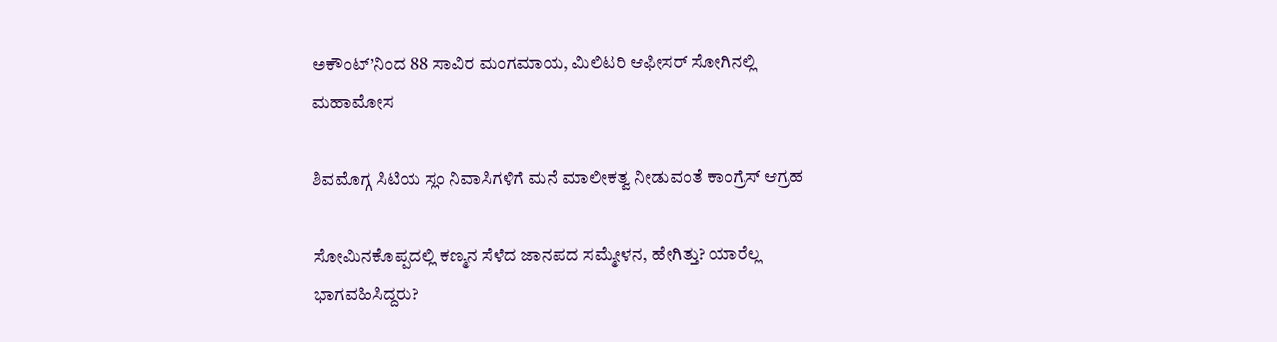ಅಕೌಂಟ್’ನಿಂದ 88 ಸಾವಿರ ಮಂಗಮಾಯ, ಮಿಲಿಟರಿ ಆಫೀಸರ್ ಸೋಗಿನಲ್ಲಿ ಮಹಾಮೋಸ

ಶಿವಮೊಗ್ಗ ಸಿಟಿಯ ಸ್ಲಂ ನಿವಾಸಿಗಳಿಗೆ ಮನೆ ಮಾಲೀಕತ್ವ ನೀಡುವಂತೆ ಕಾಂಗ್ರೆಸ್ ಆಗ್ರಹ

ಸೋಮಿನಕೊಪ್ಪದಲ್ಲಿ ಕಣ್ಮನ ಸೆಳೆದ ಜಾನಪದ ಸಮ್ಮೇಳನ, ಹೇಗಿತ್ತು? ಯಾರೆಲ್ಲ ಭಾಗವಹಿಸಿದ್ದರು?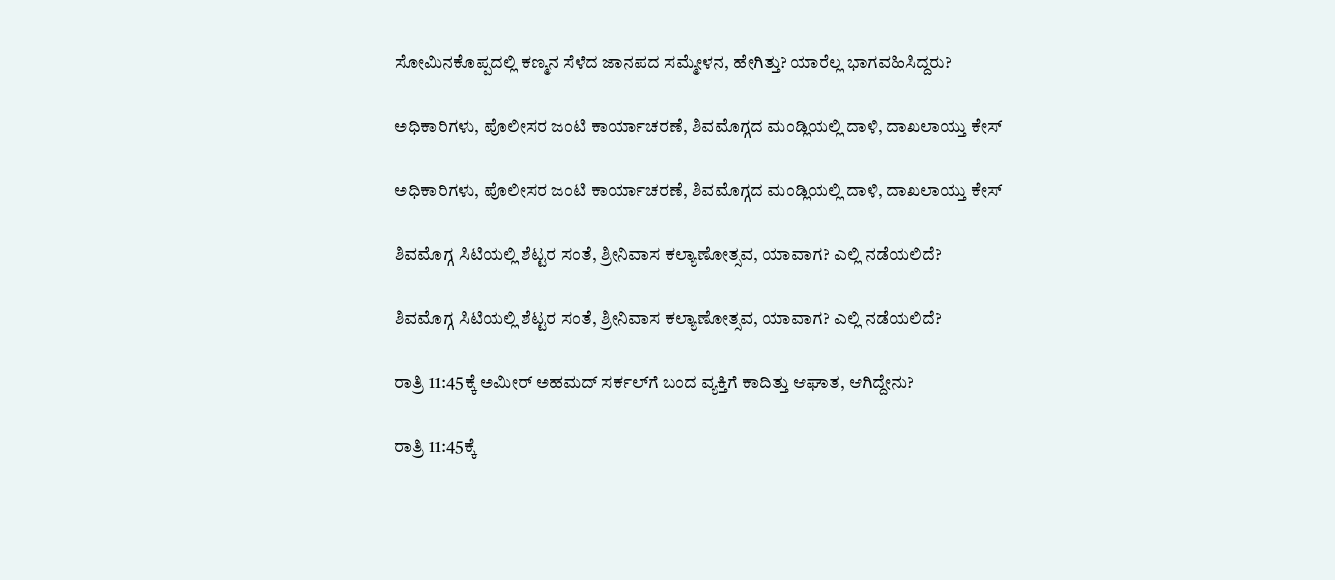ಸೋಮಿನಕೊಪ್ಪದಲ್ಲಿ ಕಣ್ಮನ ಸೆಳೆದ ಜಾನಪದ ಸಮ್ಮೇಳನ, ಹೇಗಿತ್ತು? ಯಾರೆಲ್ಲ ಭಾಗವಹಿಸಿದ್ದರು?

ಅಧಿಕಾರಿಗಳು, ಪೊಲೀಸರ ಜಂಟಿ ಕಾರ್ಯಾಚರಣೆ, ಶಿವಮೊಗ್ಗದ ಮಂಡ್ಲಿಯಲ್ಲಿ ದಾಳಿ, ದಾಖಲಾಯ್ತು ಕೇಸ್‌

ಅಧಿಕಾರಿಗಳು, ಪೊಲೀಸರ ಜಂಟಿ ಕಾರ್ಯಾಚರಣೆ, ಶಿವಮೊಗ್ಗದ ಮಂಡ್ಲಿಯಲ್ಲಿ ದಾಳಿ, ದಾಖಲಾಯ್ತು ಕೇಸ್‌

ಶಿವಮೊಗ್ಗ ಸಿಟಿಯಲ್ಲಿ ಶೆಟ್ಟರ ಸಂತೆ, ಶ್ರೀನಿವಾಸ ಕಲ್ಯಾಣೋತ್ಸವ, ಯಾವಾಗ? ಎಲ್ಲಿ ನಡೆಯಲಿದೆ?

ಶಿವಮೊಗ್ಗ ಸಿಟಿಯಲ್ಲಿ ಶೆಟ್ಟರ ಸಂತೆ, ಶ್ರೀನಿವಾಸ ಕಲ್ಯಾಣೋತ್ಸವ, ಯಾವಾಗ? ಎಲ್ಲಿ ನಡೆಯಲಿದೆ?

ರಾತ್ರಿ 11:45ಕ್ಕೆ ಅಮೀರ್‌ ಅಹಮದ್‌ ಸರ್ಕಲ್‌ಗೆ ಬಂದ ವ್ಯಕ್ತಿಗೆ ಕಾದಿತ್ತು ಆಘಾತ, ಆಗಿದ್ದೇನು?

ರಾತ್ರಿ 11:45ಕ್ಕೆ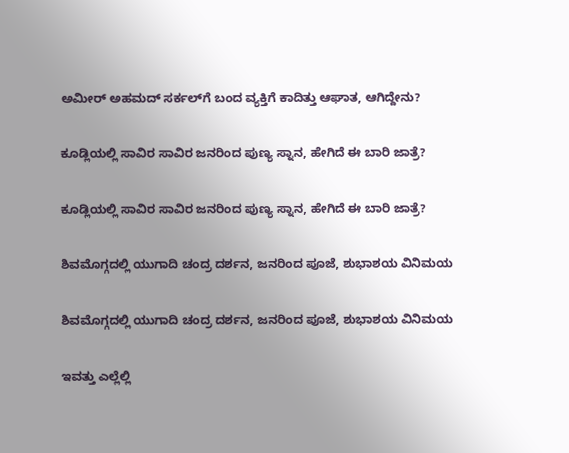ಅಮೀರ್‌ ಅಹಮದ್‌ ಸರ್ಕಲ್‌ಗೆ ಬಂದ ವ್ಯಕ್ತಿಗೆ ಕಾದಿತ್ತು ಆಘಾತ, ಆಗಿದ್ದೇನು?

ಕೂಡ್ಲಿಯಲ್ಲಿ ಸಾವಿರ ಸಾವಿರ ಜನರಿಂದ ಪುಣ್ಯ ಸ್ನಾನ, ಹೇಗಿದೆ ಈ ಬಾರಿ ಜಾತ್ರೆ?

ಕೂಡ್ಲಿಯಲ್ಲಿ ಸಾವಿರ ಸಾವಿರ ಜನರಿಂದ ಪುಣ್ಯ ಸ್ನಾನ, ಹೇಗಿದೆ ಈ ಬಾರಿ ಜಾತ್ರೆ?

ಶಿವಮೊಗ್ಗದಲ್ಲಿ ಯುಗಾದಿ ಚಂದ್ರ ದರ್ಶನ, ಜನರಿಂದ ಪೂಜೆ, ಶುಭಾಶಯ ವಿನಿಮಯ

ಶಿವಮೊಗ್ಗದಲ್ಲಿ ಯುಗಾದಿ ಚಂದ್ರ ದರ್ಶನ, ಜನರಿಂದ ಪೂಜೆ, ಶುಭಾಶಯ ವಿನಿಮಯ

ಇವತ್ತು ಎಲ್ಲೆಲ್ಲಿ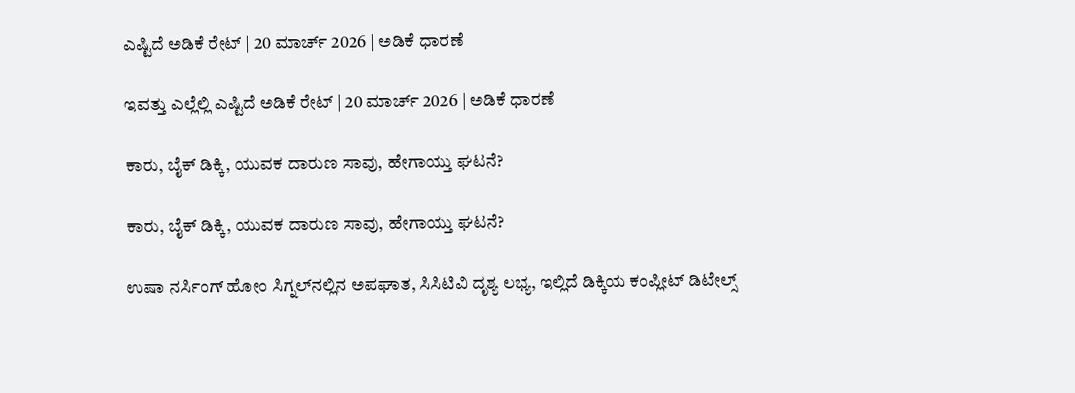ಎಷ್ಟಿದೆ ಅಡಿಕೆ ರೇಟ್‌ | 20 ಮಾರ್ಚ್‌ 2026 | ಅಡಿಕೆ ಧಾರಣೆ

ಇವತ್ತು ಎಲ್ಲೆಲ್ಲಿ ಎಷ್ಟಿದೆ ಅಡಿಕೆ ರೇಟ್‌ | 20 ಮಾರ್ಚ್‌ 2026 | ಅಡಿಕೆ ಧಾರಣೆ

ಕಾರು, ಬೈಕ್‌ ಡಿಕ್ಕಿ, ಯುವಕ ದಾರುಣ ಸಾವು, ಹೇಗಾಯ್ತು ಘಟನೆ?

ಕಾರು, ಬೈಕ್‌ ಡಿಕ್ಕಿ, ಯುವಕ ದಾರುಣ ಸಾವು, ಹೇಗಾಯ್ತು ಘಟನೆ?

ಉಷಾ ನರ್ಸಿಂಗ್‌ ಹೋಂ ಸಿಗ್ನಲ್‌ನಲ್ಲಿನ ಅಪಘಾತ, ಸಿಸಿಟಿವಿ ದೃಶ್ಯ ಲಭ್ಯ, ಇಲ್ಲಿದೆ ಡಿಕ್ಕಿಯ ಕಂಪ್ಲೀಟ್‌ ಡಿಟೇಲ್ಸ್‌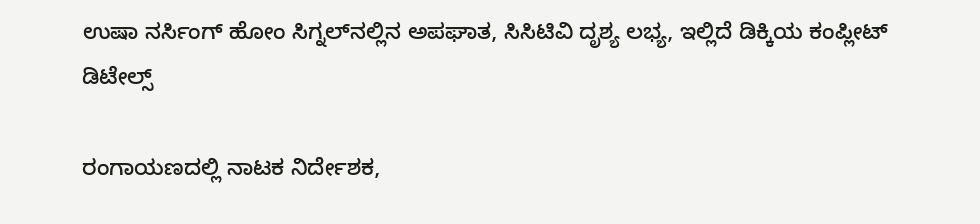ಉಷಾ ನರ್ಸಿಂಗ್‌ ಹೋಂ ಸಿಗ್ನಲ್‌ನಲ್ಲಿನ ಅಪಘಾತ, ಸಿಸಿಟಿವಿ ದೃಶ್ಯ ಲಭ್ಯ, ಇಲ್ಲಿದೆ ಡಿಕ್ಕಿಯ ಕಂಪ್ಲೀಟ್‌ ಡಿಟೇಲ್ಸ್‌

ರಂಗಾಯಣದಲ್ಲಿ ನಾಟಕ ನಿರ್ದೇಶಕ,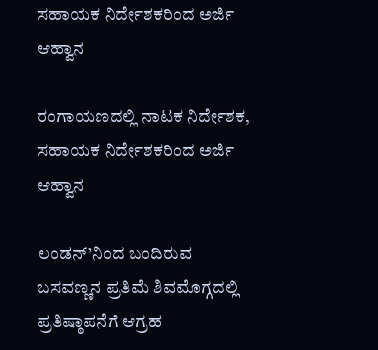ಸಹಾಯಕ ನಿರ್ದೇಶಕರಿಂದ ಅರ್ಜಿ ಆಹ್ವಾನ

ರಂಗಾಯಣದಲ್ಲಿ ನಾಟಕ ನಿರ್ದೇಶಕ, ಸಹಾಯಕ ನಿರ್ದೇಶಕರಿಂದ ಅರ್ಜಿ ಆಹ್ವಾನ

ಲಂಡನ್’ನಿಂದ ಬಂದಿರುವ ಬಸವಣ್ಣನ ಪ್ರತಿಮೆ ಶಿವಮೊಗ್ಗದಲ್ಲಿ ಪ್ರತಿಷ್ಠಾಪನೆಗೆ ಆಗ್ರಹ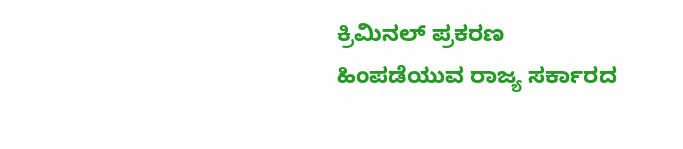ಕ್ರಿಮಿನಲ್ ಪ್ರಕರಣ ಹಿಂಪಡೆಯುವ ರಾಜ್ಯ ಸರ್ಕಾರದ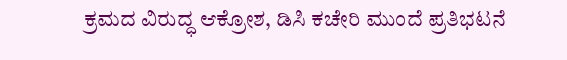ಕ್ರಮದ ವಿರುದ್ಧ ಆಕ್ರೋಶ, ಡಿಸಿ ಕಚೇರಿ ಮುಂದೆ ಪ್ರತಿಭಟನೆ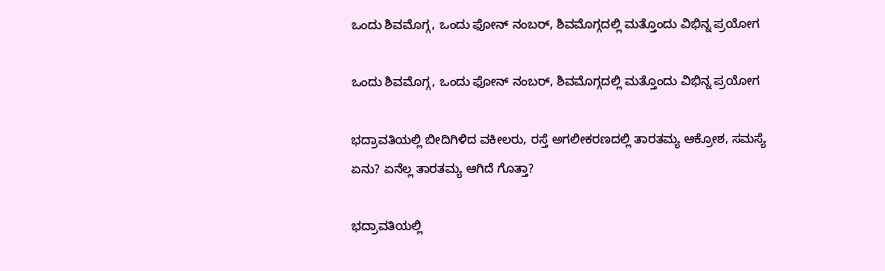ಒಂದು ಶಿವಮೊಗ್ಗ, ಒಂದು ಫೋನ್ ನಂಬರ್, ಶಿವಮೊಗ್ಗದಲ್ಲಿ ಮತ್ತೊಂದು ವಿಭಿನ್ನ ಪ್ರಯೋಗ

ಒಂದು ಶಿವಮೊಗ್ಗ, ಒಂದು ಫೋನ್ ನಂಬರ್, ಶಿವಮೊಗ್ಗದಲ್ಲಿ ಮತ್ತೊಂದು ವಿಭಿನ್ನ ಪ್ರಯೋಗ

ಭದ್ರಾವತಿಯಲ್ಲಿ ಬೀದಿಗಿಳಿದ ವಕೀಲರು, ರಸ್ತೆ ಅಗಲೀಕರಣದಲ್ಲಿ ತಾರತಮ್ಯ ಆಕ್ರೋಶ, ಸಮಸ್ಯೆ ಏನು? ಏನೆಲ್ಲ ತಾರತಮ್ಯ ಆಗಿದೆ ಗೊತ್ತಾ?

ಭದ್ರಾವತಿಯಲ್ಲಿ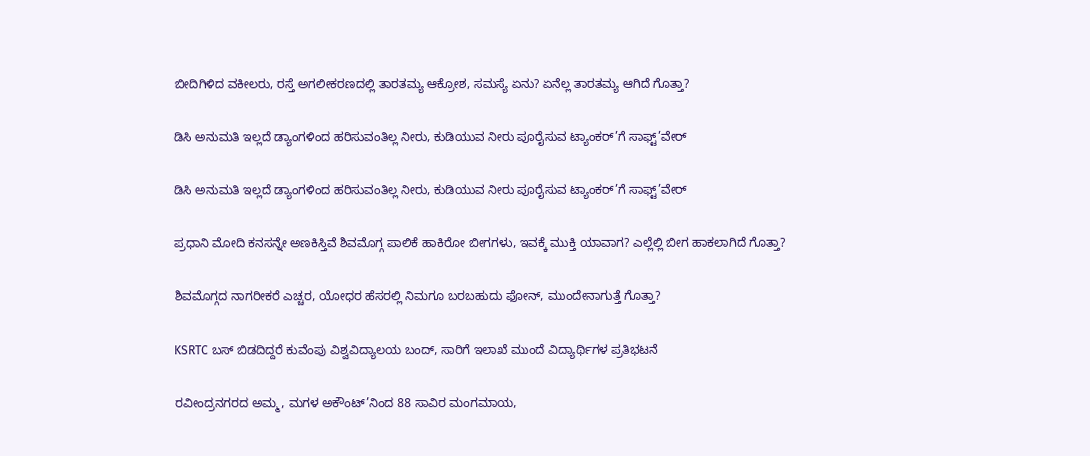ಬೀದಿಗಿಳಿದ ವಕೀಲರು, ರಸ್ತೆ ಅಗಲೀಕರಣದಲ್ಲಿ ತಾರತಮ್ಯ ಆಕ್ರೋಶ, ಸಮಸ್ಯೆ ಏನು? ಏನೆಲ್ಲ ತಾರತಮ್ಯ ಆಗಿದೆ ಗೊತ್ತಾ?

ಡಿಸಿ ಅನುಮತಿ ಇಲ್ಲದೆ ಡ್ಯಾಂಗಳಿಂದ ಹರಿಸುವಂತಿಲ್ಲ ನೀರು, ಕುಡಿಯುವ ನೀರು ಪೂರೈಸುವ ಟ್ಯಾಂಕರ್’ಗೆ ಸಾಫ್ಟ್’ವೇರ್

ಡಿಸಿ ಅನುಮತಿ ಇಲ್ಲದೆ ಡ್ಯಾಂಗಳಿಂದ ಹರಿಸುವಂತಿಲ್ಲ ನೀರು, ಕುಡಿಯುವ ನೀರು ಪೂರೈಸುವ ಟ್ಯಾಂಕರ್’ಗೆ ಸಾಫ್ಟ್’ವೇರ್

ಪ್ರಧಾನಿ ಮೋದಿ ಕನಸನ್ನೇ ಅಣಕಿಸ್ತಿವೆ ಶಿವಮೊಗ್ಗ ಪಾಲಿಕೆ ಹಾಕಿರೋ ಬೀಗಗಳು, ಇವಕ್ಕೆ ಮುಕ್ತಿ ಯಾವಾಗ? ಎಲ್ಲೆಲ್ಲಿ ಬೀಗ ಹಾಕಲಾಗಿದೆ ಗೊತ್ತಾ?

ಶಿವಮೊಗ್ಗದ ನಾಗರೀಕರೆ ಎಚ್ಚರ, ಯೋಧರ ಹೆಸರಲ್ಲಿ ನಿಮಗೂ ಬರಬಹುದು ಫೋನ್, ಮುಂದೇನಾಗುತ್ತೆ ಗೊತ್ತಾ?

KSRTC ಬಸ್ ಬಿಡದಿದ್ದರೆ ಕುವೆಂಪು ವಿಶ್ವವಿದ್ಯಾಲಯ ಬಂದ್, ಸಾರಿಗೆ ಇಲಾಖೆ ಮುಂದೆ ವಿದ್ಯಾರ್ಥಿಗಳ ಪ್ರತಿಭಟನೆ

ರವೀಂದ್ರನಗರದ ಅಮ್ಮ, ಮಗಳ ಅಕೌಂಟ್’ನಿಂದ 88 ಸಾವಿರ ಮಂಗಮಾಯ,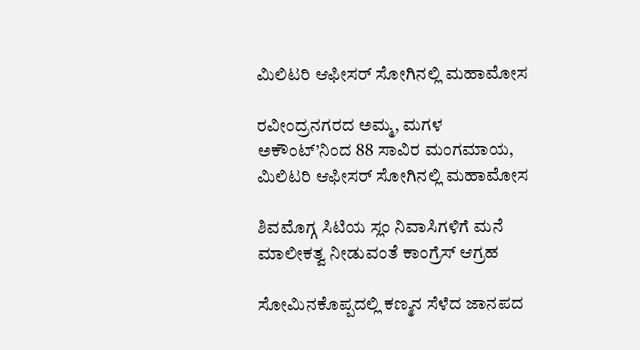ಮಿಲಿಟರಿ ಆಫೀಸರ್ ಸೋಗಿನಲ್ಲಿ ಮಹಾಮೋಸ

ರವೀಂದ್ರನಗರದ ಅಮ್ಮ, ಮಗಳ ಅಕೌಂಟ್’ನಿಂದ 88 ಸಾವಿರ ಮಂಗಮಾಯ, ಮಿಲಿಟರಿ ಆಫೀಸರ್ ಸೋಗಿನಲ್ಲಿ ಮಹಾಮೋಸ

ಶಿವಮೊಗ್ಗ ಸಿಟಿಯ ಸ್ಲಂ ನಿವಾಸಿಗಳಿಗೆ ಮನೆ ಮಾಲೀಕತ್ವ ನೀಡುವಂತೆ ಕಾಂಗ್ರೆಸ್ ಆಗ್ರಹ

ಸೋಮಿನಕೊಪ್ಪದಲ್ಲಿ ಕಣ್ಮನ ಸೆಳೆದ ಜಾನಪದ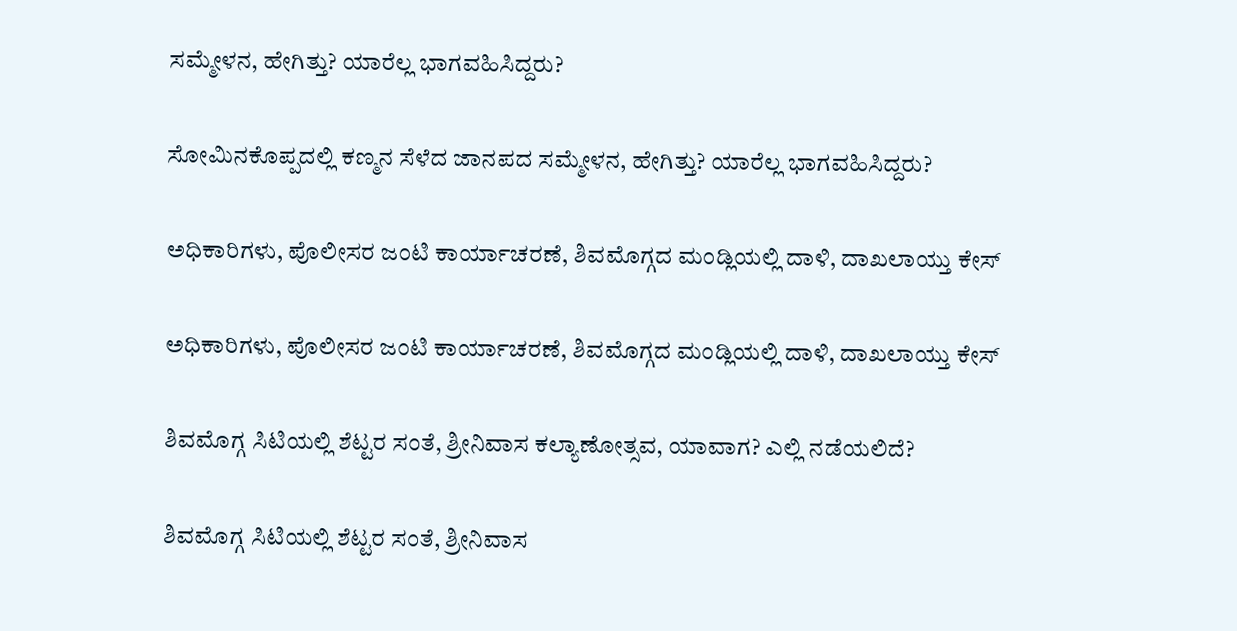ಸಮ್ಮೇಳನ, ಹೇಗಿತ್ತು? ಯಾರೆಲ್ಲ ಭಾಗವಹಿಸಿದ್ದರು?

ಸೋಮಿನಕೊಪ್ಪದಲ್ಲಿ ಕಣ್ಮನ ಸೆಳೆದ ಜಾನಪದ ಸಮ್ಮೇಳನ, ಹೇಗಿತ್ತು? ಯಾರೆಲ್ಲ ಭಾಗವಹಿಸಿದ್ದರು?

ಅಧಿಕಾರಿಗಳು, ಪೊಲೀಸರ ಜಂಟಿ ಕಾರ್ಯಾಚರಣೆ, ಶಿವಮೊಗ್ಗದ ಮಂಡ್ಲಿಯಲ್ಲಿ ದಾಳಿ, ದಾಖಲಾಯ್ತು ಕೇಸ್‌

ಅಧಿಕಾರಿಗಳು, ಪೊಲೀಸರ ಜಂಟಿ ಕಾರ್ಯಾಚರಣೆ, ಶಿವಮೊಗ್ಗದ ಮಂಡ್ಲಿಯಲ್ಲಿ ದಾಳಿ, ದಾಖಲಾಯ್ತು ಕೇಸ್‌

ಶಿವಮೊಗ್ಗ ಸಿಟಿಯಲ್ಲಿ ಶೆಟ್ಟರ ಸಂತೆ, ಶ್ರೀನಿವಾಸ ಕಲ್ಯಾಣೋತ್ಸವ, ಯಾವಾಗ? ಎಲ್ಲಿ ನಡೆಯಲಿದೆ?

ಶಿವಮೊಗ್ಗ ಸಿಟಿಯಲ್ಲಿ ಶೆಟ್ಟರ ಸಂತೆ, ಶ್ರೀನಿವಾಸ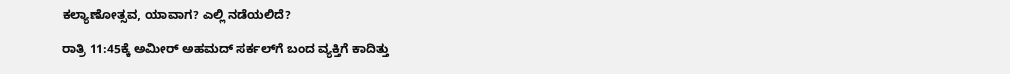ಕಲ್ಯಾಣೋತ್ಸವ, ಯಾವಾಗ? ಎಲ್ಲಿ ನಡೆಯಲಿದೆ?

ರಾತ್ರಿ 11:45ಕ್ಕೆ ಅಮೀರ್‌ ಅಹಮದ್‌ ಸರ್ಕಲ್‌ಗೆ ಬಂದ ವ್ಯಕ್ತಿಗೆ ಕಾದಿತ್ತು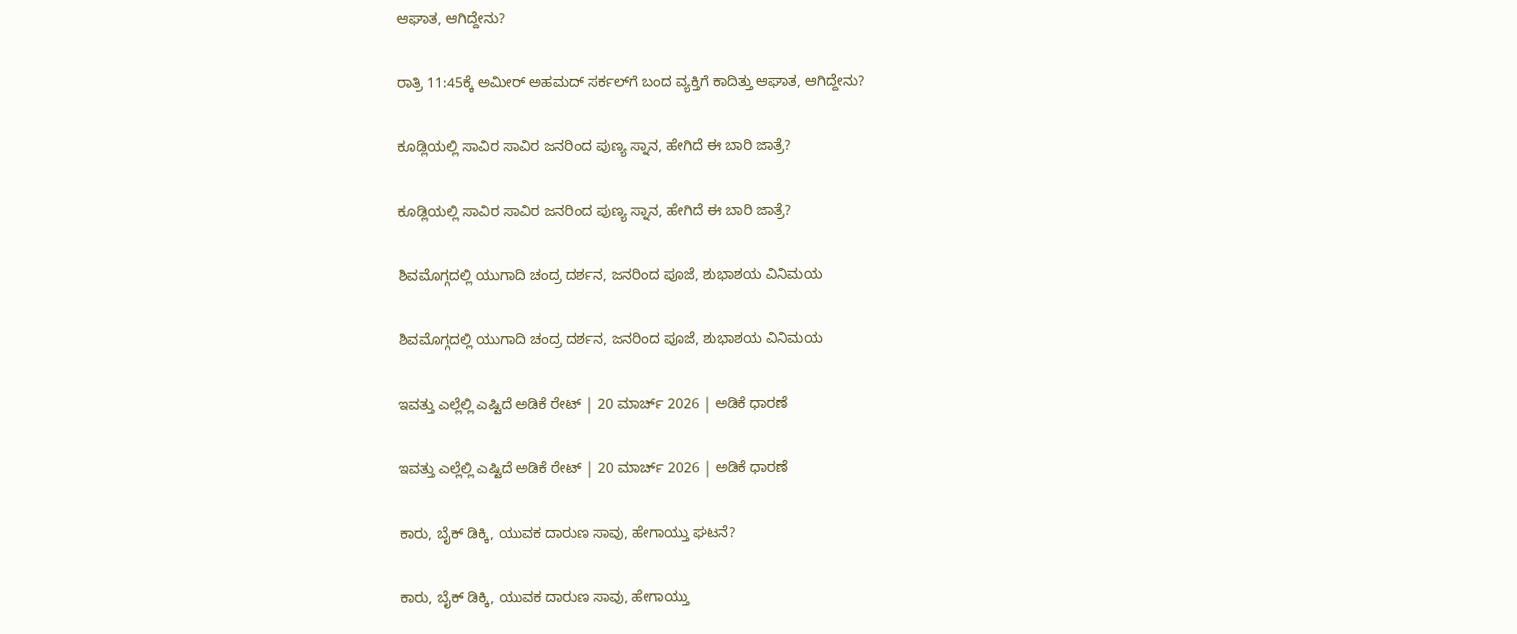ಆಘಾತ, ಆಗಿದ್ದೇನು?

ರಾತ್ರಿ 11:45ಕ್ಕೆ ಅಮೀರ್‌ ಅಹಮದ್‌ ಸರ್ಕಲ್‌ಗೆ ಬಂದ ವ್ಯಕ್ತಿಗೆ ಕಾದಿತ್ತು ಆಘಾತ, ಆಗಿದ್ದೇನು?

ಕೂಡ್ಲಿಯಲ್ಲಿ ಸಾವಿರ ಸಾವಿರ ಜನರಿಂದ ಪುಣ್ಯ ಸ್ನಾನ, ಹೇಗಿದೆ ಈ ಬಾರಿ ಜಾತ್ರೆ?

ಕೂಡ್ಲಿಯಲ್ಲಿ ಸಾವಿರ ಸಾವಿರ ಜನರಿಂದ ಪುಣ್ಯ ಸ್ನಾನ, ಹೇಗಿದೆ ಈ ಬಾರಿ ಜಾತ್ರೆ?

ಶಿವಮೊಗ್ಗದಲ್ಲಿ ಯುಗಾದಿ ಚಂದ್ರ ದರ್ಶನ, ಜನರಿಂದ ಪೂಜೆ, ಶುಭಾಶಯ ವಿನಿಮಯ

ಶಿವಮೊಗ್ಗದಲ್ಲಿ ಯುಗಾದಿ ಚಂದ್ರ ದರ್ಶನ, ಜನರಿಂದ ಪೂಜೆ, ಶುಭಾಶಯ ವಿನಿಮಯ

ಇವತ್ತು ಎಲ್ಲೆಲ್ಲಿ ಎಷ್ಟಿದೆ ಅಡಿಕೆ ರೇಟ್‌ | 20 ಮಾರ್ಚ್‌ 2026 | ಅಡಿಕೆ ಧಾರಣೆ

ಇವತ್ತು ಎಲ್ಲೆಲ್ಲಿ ಎಷ್ಟಿದೆ ಅಡಿಕೆ ರೇಟ್‌ | 20 ಮಾರ್ಚ್‌ 2026 | ಅಡಿಕೆ ಧಾರಣೆ

ಕಾರು, ಬೈಕ್‌ ಡಿಕ್ಕಿ, ಯುವಕ ದಾರುಣ ಸಾವು, ಹೇಗಾಯ್ತು ಘಟನೆ?

ಕಾರು, ಬೈಕ್‌ ಡಿಕ್ಕಿ, ಯುವಕ ದಾರುಣ ಸಾವು, ಹೇಗಾಯ್ತು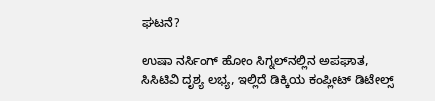ಘಟನೆ?

ಉಷಾ ನರ್ಸಿಂಗ್‌ ಹೋಂ ಸಿಗ್ನಲ್‌ನಲ್ಲಿನ ಅಪಘಾತ, ಸಿಸಿಟಿವಿ ದೃಶ್ಯ ಲಭ್ಯ, ಇಲ್ಲಿದೆ ಡಿಕ್ಕಿಯ ಕಂಪ್ಲೀಟ್‌ ಡಿಟೇಲ್ಸ್‌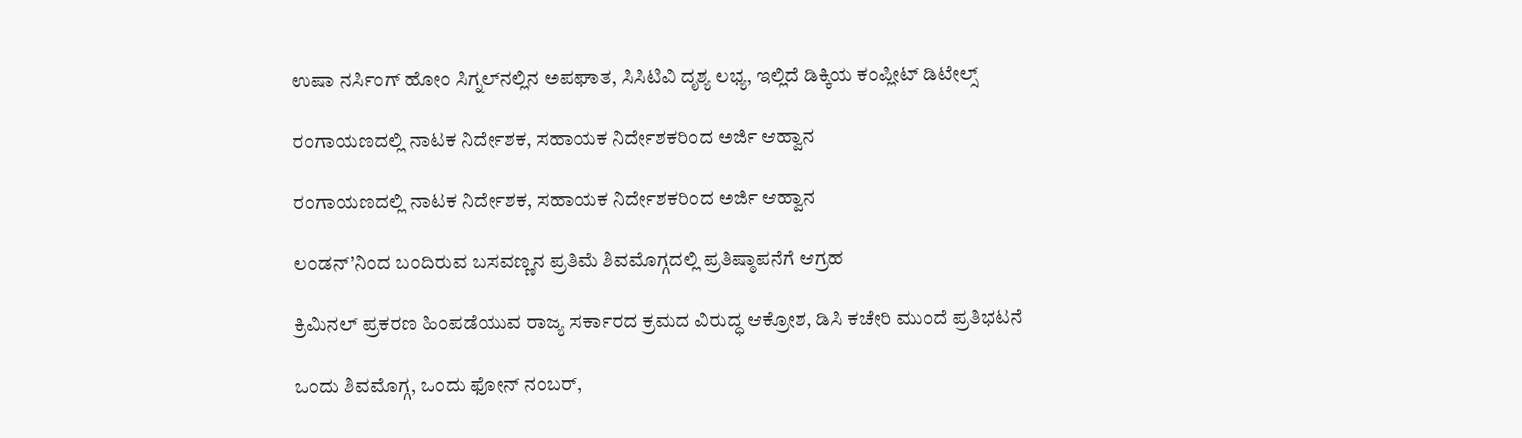ಉಷಾ ನರ್ಸಿಂಗ್‌ ಹೋಂ ಸಿಗ್ನಲ್‌ನಲ್ಲಿನ ಅಪಘಾತ, ಸಿಸಿಟಿವಿ ದೃಶ್ಯ ಲಭ್ಯ, ಇಲ್ಲಿದೆ ಡಿಕ್ಕಿಯ ಕಂಪ್ಲೀಟ್‌ ಡಿಟೇಲ್ಸ್‌

ರಂಗಾಯಣದಲ್ಲಿ ನಾಟಕ ನಿರ್ದೇಶಕ, ಸಹಾಯಕ ನಿರ್ದೇಶಕರಿಂದ ಅರ್ಜಿ ಆಹ್ವಾನ

ರಂಗಾಯಣದಲ್ಲಿ ನಾಟಕ ನಿರ್ದೇಶಕ, ಸಹಾಯಕ ನಿರ್ದೇಶಕರಿಂದ ಅರ್ಜಿ ಆಹ್ವಾನ

ಲಂಡನ್’ನಿಂದ ಬಂದಿರುವ ಬಸವಣ್ಣನ ಪ್ರತಿಮೆ ಶಿವಮೊಗ್ಗದಲ್ಲಿ ಪ್ರತಿಷ್ಠಾಪನೆಗೆ ಆಗ್ರಹ

ಕ್ರಿಮಿನಲ್ ಪ್ರಕರಣ ಹಿಂಪಡೆಯುವ ರಾಜ್ಯ ಸರ್ಕಾರದ ಕ್ರಮದ ವಿರುದ್ಧ ಆಕ್ರೋಶ, ಡಿಸಿ ಕಚೇರಿ ಮುಂದೆ ಪ್ರತಿಭಟನೆ

ಒಂದು ಶಿವಮೊಗ್ಗ, ಒಂದು ಫೋನ್ ನಂಬರ್,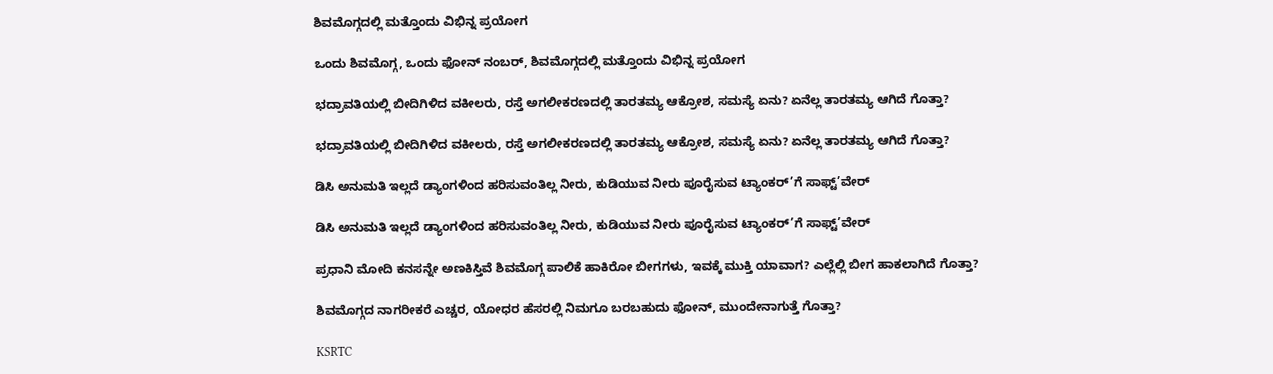ಶಿವಮೊಗ್ಗದಲ್ಲಿ ಮತ್ತೊಂದು ವಿಭಿನ್ನ ಪ್ರಯೋಗ

ಒಂದು ಶಿವಮೊಗ್ಗ, ಒಂದು ಫೋನ್ ನಂಬರ್, ಶಿವಮೊಗ್ಗದಲ್ಲಿ ಮತ್ತೊಂದು ವಿಭಿನ್ನ ಪ್ರಯೋಗ

ಭದ್ರಾವತಿಯಲ್ಲಿ ಬೀದಿಗಿಳಿದ ವಕೀಲರು, ರಸ್ತೆ ಅಗಲೀಕರಣದಲ್ಲಿ ತಾರತಮ್ಯ ಆಕ್ರೋಶ, ಸಮಸ್ಯೆ ಏನು? ಏನೆಲ್ಲ ತಾರತಮ್ಯ ಆಗಿದೆ ಗೊತ್ತಾ?

ಭದ್ರಾವತಿಯಲ್ಲಿ ಬೀದಿಗಿಳಿದ ವಕೀಲರು, ರಸ್ತೆ ಅಗಲೀಕರಣದಲ್ಲಿ ತಾರತಮ್ಯ ಆಕ್ರೋಶ, ಸಮಸ್ಯೆ ಏನು? ಏನೆಲ್ಲ ತಾರತಮ್ಯ ಆಗಿದೆ ಗೊತ್ತಾ?

ಡಿಸಿ ಅನುಮತಿ ಇಲ್ಲದೆ ಡ್ಯಾಂಗಳಿಂದ ಹರಿಸುವಂತಿಲ್ಲ ನೀರು, ಕುಡಿಯುವ ನೀರು ಪೂರೈಸುವ ಟ್ಯಾಂಕರ್’ಗೆ ಸಾಫ್ಟ್’ವೇರ್

ಡಿಸಿ ಅನುಮತಿ ಇಲ್ಲದೆ ಡ್ಯಾಂಗಳಿಂದ ಹರಿಸುವಂತಿಲ್ಲ ನೀರು, ಕುಡಿಯುವ ನೀರು ಪೂರೈಸುವ ಟ್ಯಾಂಕರ್’ಗೆ ಸಾಫ್ಟ್’ವೇರ್

ಪ್ರಧಾನಿ ಮೋದಿ ಕನಸನ್ನೇ ಅಣಕಿಸ್ತಿವೆ ಶಿವಮೊಗ್ಗ ಪಾಲಿಕೆ ಹಾಕಿರೋ ಬೀಗಗಳು, ಇವಕ್ಕೆ ಮುಕ್ತಿ ಯಾವಾಗ? ಎಲ್ಲೆಲ್ಲಿ ಬೀಗ ಹಾಕಲಾಗಿದೆ ಗೊತ್ತಾ?

ಶಿವಮೊಗ್ಗದ ನಾಗರೀಕರೆ ಎಚ್ಚರ, ಯೋಧರ ಹೆಸರಲ್ಲಿ ನಿಮಗೂ ಬರಬಹುದು ಫೋನ್, ಮುಂದೇನಾಗುತ್ತೆ ಗೊತ್ತಾ?

KSRTC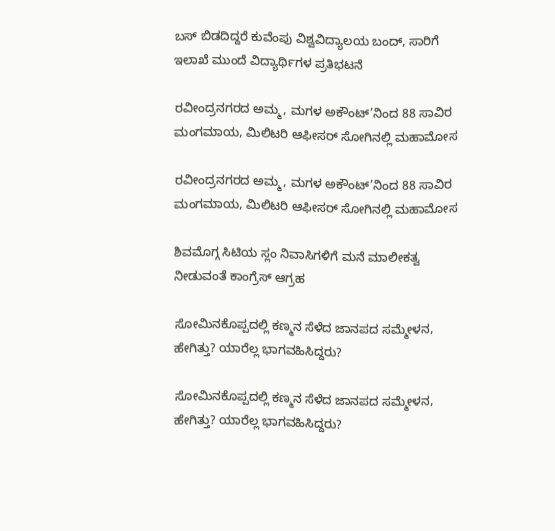ಬಸ್ ಬಿಡದಿದ್ದರೆ ಕುವೆಂಪು ವಿಶ್ವವಿದ್ಯಾಲಯ ಬಂದ್, ಸಾರಿಗೆ ಇಲಾಖೆ ಮುಂದೆ ವಿದ್ಯಾರ್ಥಿಗಳ ಪ್ರತಿಭಟನೆ

ರವೀಂದ್ರನಗರದ ಅಮ್ಮ, ಮಗಳ ಅಕೌಂಟ್’ನಿಂದ 88 ಸಾವಿರ ಮಂಗಮಾಯ, ಮಿಲಿಟರಿ ಆಫೀಸರ್ ಸೋಗಿನಲ್ಲಿ ಮಹಾಮೋಸ

ರವೀಂದ್ರನಗರದ ಅಮ್ಮ, ಮಗಳ ಅಕೌಂಟ್’ನಿಂದ 88 ಸಾವಿರ ಮಂಗಮಾಯ, ಮಿಲಿಟರಿ ಆಫೀಸರ್ ಸೋಗಿನಲ್ಲಿ ಮಹಾಮೋಸ

ಶಿವಮೊಗ್ಗ ಸಿಟಿಯ ಸ್ಲಂ ನಿವಾಸಿಗಳಿಗೆ ಮನೆ ಮಾಲೀಕತ್ವ ನೀಡುವಂತೆ ಕಾಂಗ್ರೆಸ್ ಆಗ್ರಹ

ಸೋಮಿನಕೊಪ್ಪದಲ್ಲಿ ಕಣ್ಮನ ಸೆಳೆದ ಜಾನಪದ ಸಮ್ಮೇಳನ, ಹೇಗಿತ್ತು? ಯಾರೆಲ್ಲ ಭಾಗವಹಿಸಿದ್ದರು?

ಸೋಮಿನಕೊಪ್ಪದಲ್ಲಿ ಕಣ್ಮನ ಸೆಳೆದ ಜಾನಪದ ಸಮ್ಮೇಳನ, ಹೇಗಿತ್ತು? ಯಾರೆಲ್ಲ ಭಾಗವಹಿಸಿದ್ದರು?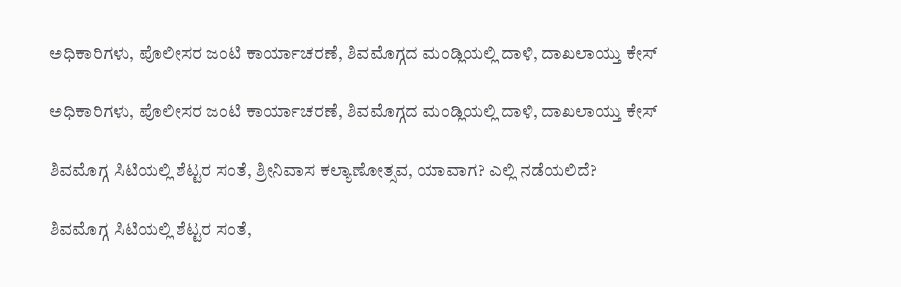ಅಧಿಕಾರಿಗಳು, ಪೊಲೀಸರ ಜಂಟಿ ಕಾರ್ಯಾಚರಣೆ, ಶಿವಮೊಗ್ಗದ ಮಂಡ್ಲಿಯಲ್ಲಿ ದಾಳಿ, ದಾಖಲಾಯ್ತು ಕೇಸ್‌

ಅಧಿಕಾರಿಗಳು, ಪೊಲೀಸರ ಜಂಟಿ ಕಾರ್ಯಾಚರಣೆ, ಶಿವಮೊಗ್ಗದ ಮಂಡ್ಲಿಯಲ್ಲಿ ದಾಳಿ, ದಾಖಲಾಯ್ತು ಕೇಸ್‌

ಶಿವಮೊಗ್ಗ ಸಿಟಿಯಲ್ಲಿ ಶೆಟ್ಟರ ಸಂತೆ, ಶ್ರೀನಿವಾಸ ಕಲ್ಯಾಣೋತ್ಸವ, ಯಾವಾಗ? ಎಲ್ಲಿ ನಡೆಯಲಿದೆ?

ಶಿವಮೊಗ್ಗ ಸಿಟಿಯಲ್ಲಿ ಶೆಟ್ಟರ ಸಂತೆ,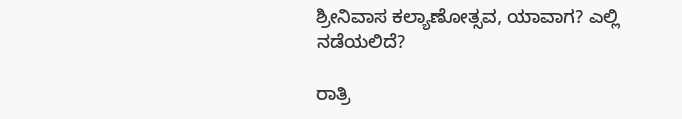ಶ್ರೀನಿವಾಸ ಕಲ್ಯಾಣೋತ್ಸವ, ಯಾವಾಗ? ಎಲ್ಲಿ ನಡೆಯಲಿದೆ?

ರಾತ್ರಿ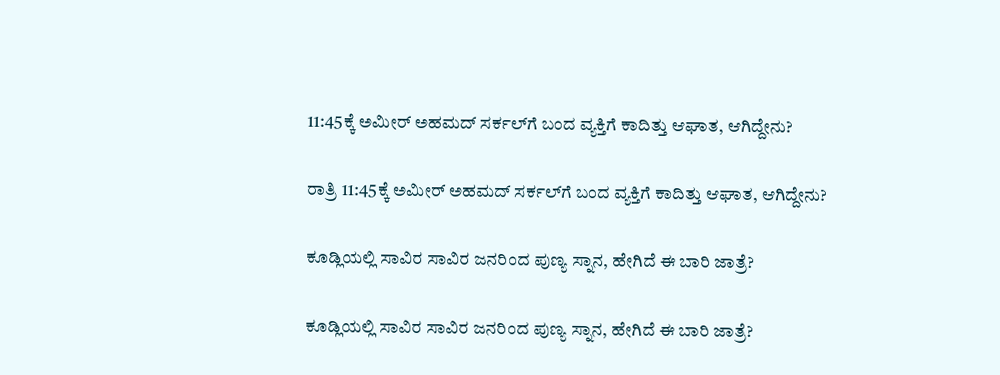11:45ಕ್ಕೆ ಅಮೀರ್‌ ಅಹಮದ್‌ ಸರ್ಕಲ್‌ಗೆ ಬಂದ ವ್ಯಕ್ತಿಗೆ ಕಾದಿತ್ತು ಆಘಾತ, ಆಗಿದ್ದೇನು?

ರಾತ್ರಿ 11:45ಕ್ಕೆ ಅಮೀರ್‌ ಅಹಮದ್‌ ಸರ್ಕಲ್‌ಗೆ ಬಂದ ವ್ಯಕ್ತಿಗೆ ಕಾದಿತ್ತು ಆಘಾತ, ಆಗಿದ್ದೇನು?

ಕೂಡ್ಲಿಯಲ್ಲಿ ಸಾವಿರ ಸಾವಿರ ಜನರಿಂದ ಪುಣ್ಯ ಸ್ನಾನ, ಹೇಗಿದೆ ಈ ಬಾರಿ ಜಾತ್ರೆ?

ಕೂಡ್ಲಿಯಲ್ಲಿ ಸಾವಿರ ಸಾವಿರ ಜನರಿಂದ ಪುಣ್ಯ ಸ್ನಾನ, ಹೇಗಿದೆ ಈ ಬಾರಿ ಜಾತ್ರೆ?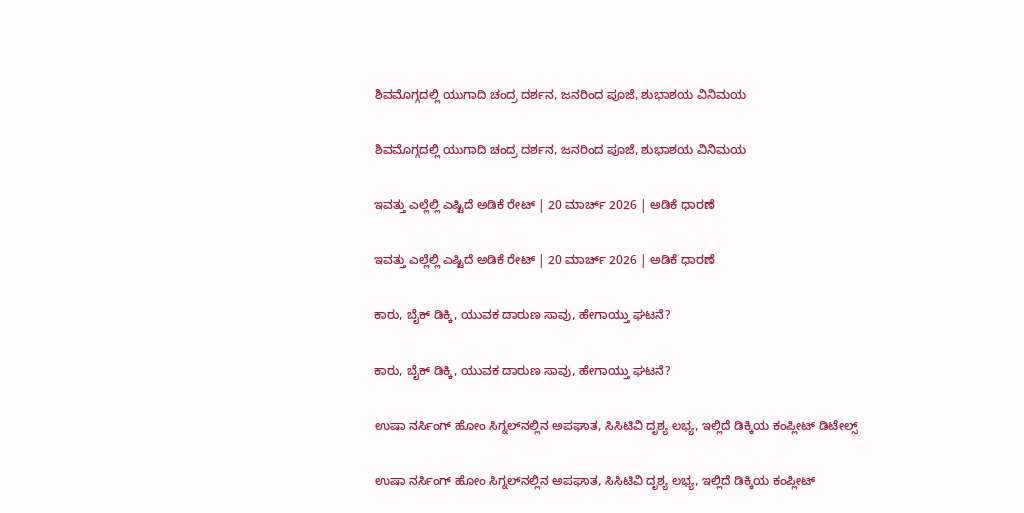ಶಿವಮೊಗ್ಗದಲ್ಲಿ ಯುಗಾದಿ ಚಂದ್ರ ದರ್ಶನ, ಜನರಿಂದ ಪೂಜೆ, ಶುಭಾಶಯ ವಿನಿಮಯ

ಶಿವಮೊಗ್ಗದಲ್ಲಿ ಯುಗಾದಿ ಚಂದ್ರ ದರ್ಶನ, ಜನರಿಂದ ಪೂಜೆ, ಶುಭಾಶಯ ವಿನಿಮಯ

ಇವತ್ತು ಎಲ್ಲೆಲ್ಲಿ ಎಷ್ಟಿದೆ ಅಡಿಕೆ ರೇಟ್‌ | 20 ಮಾರ್ಚ್‌ 2026 | ಅಡಿಕೆ ಧಾರಣೆ

ಇವತ್ತು ಎಲ್ಲೆಲ್ಲಿ ಎಷ್ಟಿದೆ ಅಡಿಕೆ ರೇಟ್‌ | 20 ಮಾರ್ಚ್‌ 2026 | ಅಡಿಕೆ ಧಾರಣೆ

ಕಾರು, ಬೈಕ್‌ ಡಿಕ್ಕಿ, ಯುವಕ ದಾರುಣ ಸಾವು, ಹೇಗಾಯ್ತು ಘಟನೆ?

ಕಾರು, ಬೈಕ್‌ ಡಿಕ್ಕಿ, ಯುವಕ ದಾರುಣ ಸಾವು, ಹೇಗಾಯ್ತು ಘಟನೆ?

ಉಷಾ ನರ್ಸಿಂಗ್‌ ಹೋಂ ಸಿಗ್ನಲ್‌ನಲ್ಲಿನ ಅಪಘಾತ, ಸಿಸಿಟಿವಿ ದೃಶ್ಯ ಲಭ್ಯ, ಇಲ್ಲಿದೆ ಡಿಕ್ಕಿಯ ಕಂಪ್ಲೀಟ್‌ ಡಿಟೇಲ್ಸ್‌

ಉಷಾ ನರ್ಸಿಂಗ್‌ ಹೋಂ ಸಿಗ್ನಲ್‌ನಲ್ಲಿನ ಅಪಘಾತ, ಸಿಸಿಟಿವಿ ದೃಶ್ಯ ಲಭ್ಯ, ಇಲ್ಲಿದೆ ಡಿಕ್ಕಿಯ ಕಂಪ್ಲೀಟ್‌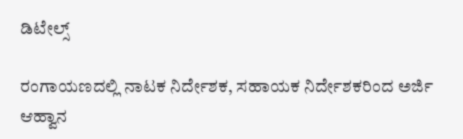ಡಿಟೇಲ್ಸ್‌

ರಂಗಾಯಣದಲ್ಲಿ ನಾಟಕ ನಿರ್ದೇಶಕ, ಸಹಾಯಕ ನಿರ್ದೇಶಕರಿಂದ ಅರ್ಜಿ ಆಹ್ವಾನ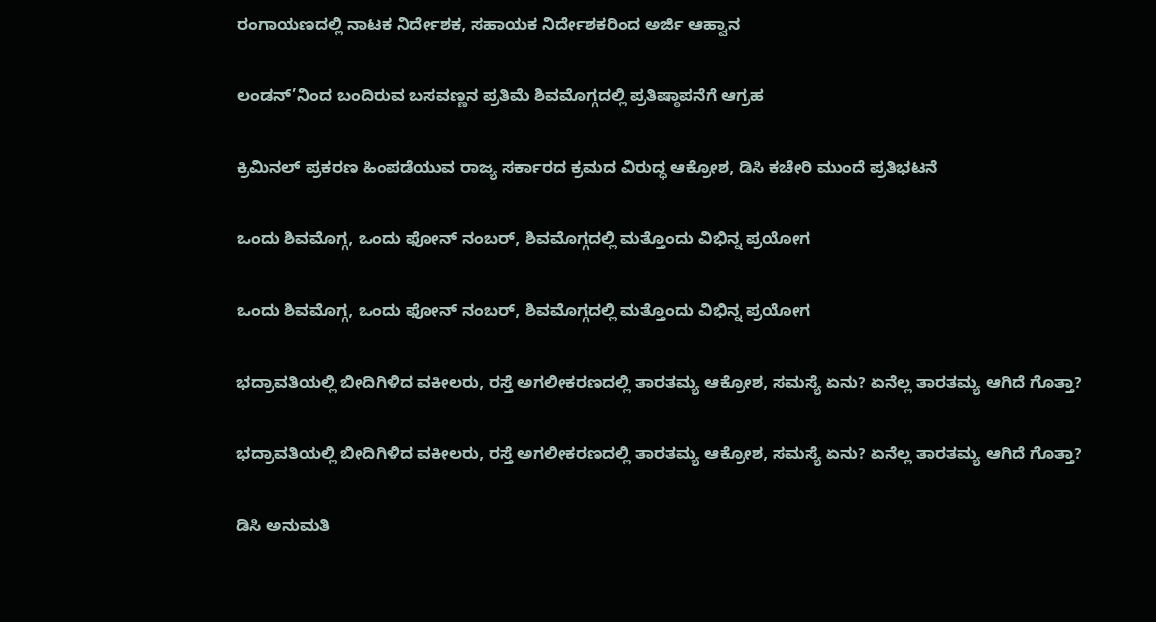ರಂಗಾಯಣದಲ್ಲಿ ನಾಟಕ ನಿರ್ದೇಶಕ, ಸಹಾಯಕ ನಿರ್ದೇಶಕರಿಂದ ಅರ್ಜಿ ಆಹ್ವಾನ

ಲಂಡನ್’ನಿಂದ ಬಂದಿರುವ ಬಸವಣ್ಣನ ಪ್ರತಿಮೆ ಶಿವಮೊಗ್ಗದಲ್ಲಿ ಪ್ರತಿಷ್ಠಾಪನೆಗೆ ಆಗ್ರಹ

ಕ್ರಿಮಿನಲ್ ಪ್ರಕರಣ ಹಿಂಪಡೆಯುವ ರಾಜ್ಯ ಸರ್ಕಾರದ ಕ್ರಮದ ವಿರುದ್ಧ ಆಕ್ರೋಶ, ಡಿಸಿ ಕಚೇರಿ ಮುಂದೆ ಪ್ರತಿಭಟನೆ

ಒಂದು ಶಿವಮೊಗ್ಗ, ಒಂದು ಫೋನ್ ನಂಬರ್, ಶಿವಮೊಗ್ಗದಲ್ಲಿ ಮತ್ತೊಂದು ವಿಭಿನ್ನ ಪ್ರಯೋಗ

ಒಂದು ಶಿವಮೊಗ್ಗ, ಒಂದು ಫೋನ್ ನಂಬರ್, ಶಿವಮೊಗ್ಗದಲ್ಲಿ ಮತ್ತೊಂದು ವಿಭಿನ್ನ ಪ್ರಯೋಗ

ಭದ್ರಾವತಿಯಲ್ಲಿ ಬೀದಿಗಿಳಿದ ವಕೀಲರು, ರಸ್ತೆ ಅಗಲೀಕರಣದಲ್ಲಿ ತಾರತಮ್ಯ ಆಕ್ರೋಶ, ಸಮಸ್ಯೆ ಏನು? ಏನೆಲ್ಲ ತಾರತಮ್ಯ ಆಗಿದೆ ಗೊತ್ತಾ?

ಭದ್ರಾವತಿಯಲ್ಲಿ ಬೀದಿಗಿಳಿದ ವಕೀಲರು, ರಸ್ತೆ ಅಗಲೀಕರಣದಲ್ಲಿ ತಾರತಮ್ಯ ಆಕ್ರೋಶ, ಸಮಸ್ಯೆ ಏನು? ಏನೆಲ್ಲ ತಾರತಮ್ಯ ಆಗಿದೆ ಗೊತ್ತಾ?

ಡಿಸಿ ಅನುಮತಿ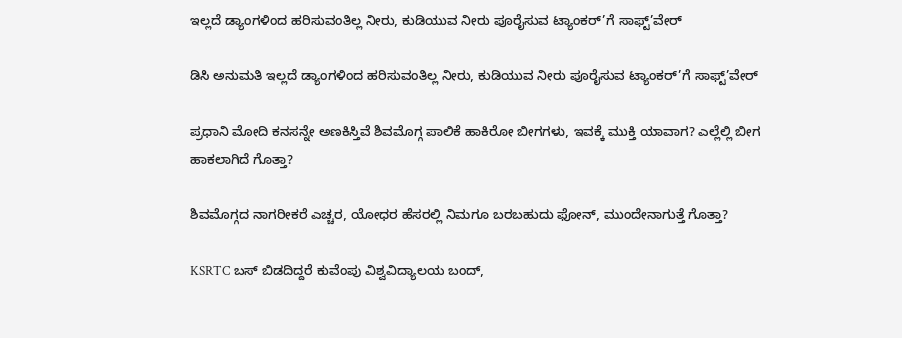ಇಲ್ಲದೆ ಡ್ಯಾಂಗಳಿಂದ ಹರಿಸುವಂತಿಲ್ಲ ನೀರು, ಕುಡಿಯುವ ನೀರು ಪೂರೈಸುವ ಟ್ಯಾಂಕರ್’ಗೆ ಸಾಫ್ಟ್’ವೇರ್

ಡಿಸಿ ಅನುಮತಿ ಇಲ್ಲದೆ ಡ್ಯಾಂಗಳಿಂದ ಹರಿಸುವಂತಿಲ್ಲ ನೀರು, ಕುಡಿಯುವ ನೀರು ಪೂರೈಸುವ ಟ್ಯಾಂಕರ್’ಗೆ ಸಾಫ್ಟ್’ವೇರ್

ಪ್ರಧಾನಿ ಮೋದಿ ಕನಸನ್ನೇ ಅಣಕಿಸ್ತಿವೆ ಶಿವಮೊಗ್ಗ ಪಾಲಿಕೆ ಹಾಕಿರೋ ಬೀಗಗಳು, ಇವಕ್ಕೆ ಮುಕ್ತಿ ಯಾವಾಗ? ಎಲ್ಲೆಲ್ಲಿ ಬೀಗ ಹಾಕಲಾಗಿದೆ ಗೊತ್ತಾ?

ಶಿವಮೊಗ್ಗದ ನಾಗರೀಕರೆ ಎಚ್ಚರ, ಯೋಧರ ಹೆಸರಲ್ಲಿ ನಿಮಗೂ ಬರಬಹುದು ಫೋನ್, ಮುಂದೇನಾಗುತ್ತೆ ಗೊತ್ತಾ?

KSRTC ಬಸ್ ಬಿಡದಿದ್ದರೆ ಕುವೆಂಪು ವಿಶ್ವವಿದ್ಯಾಲಯ ಬಂದ್,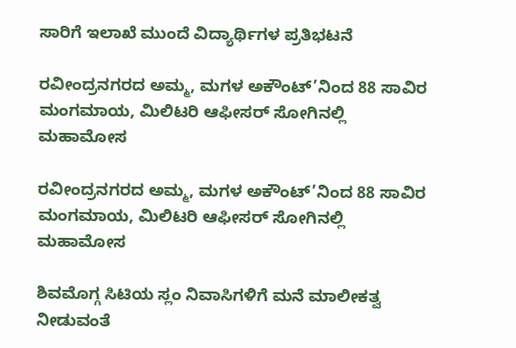ಸಾರಿಗೆ ಇಲಾಖೆ ಮುಂದೆ ವಿದ್ಯಾರ್ಥಿಗಳ ಪ್ರತಿಭಟನೆ

ರವೀಂದ್ರನಗರದ ಅಮ್ಮ, ಮಗಳ ಅಕೌಂಟ್’ನಿಂದ 88 ಸಾವಿರ ಮಂಗಮಾಯ, ಮಿಲಿಟರಿ ಆಫೀಸರ್ ಸೋಗಿನಲ್ಲಿ ಮಹಾಮೋಸ

ರವೀಂದ್ರನಗರದ ಅಮ್ಮ, ಮಗಳ ಅಕೌಂಟ್’ನಿಂದ 88 ಸಾವಿರ ಮಂಗಮಾಯ, ಮಿಲಿಟರಿ ಆಫೀಸರ್ ಸೋಗಿನಲ್ಲಿ ಮಹಾಮೋಸ

ಶಿವಮೊಗ್ಗ ಸಿಟಿಯ ಸ್ಲಂ ನಿವಾಸಿಗಳಿಗೆ ಮನೆ ಮಾಲೀಕತ್ವ ನೀಡುವಂತೆ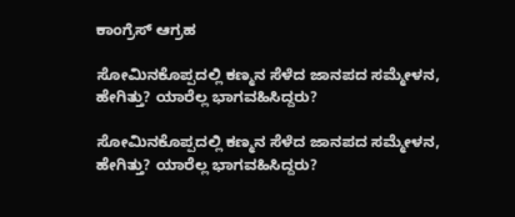ಕಾಂಗ್ರೆಸ್ ಆಗ್ರಹ

ಸೋಮಿನಕೊಪ್ಪದಲ್ಲಿ ಕಣ್ಮನ ಸೆಳೆದ ಜಾನಪದ ಸಮ್ಮೇಳನ, ಹೇಗಿತ್ತು? ಯಾರೆಲ್ಲ ಭಾಗವಹಿಸಿದ್ದರು?

ಸೋಮಿನಕೊಪ್ಪದಲ್ಲಿ ಕಣ್ಮನ ಸೆಳೆದ ಜಾನಪದ ಸಮ್ಮೇಳನ, ಹೇಗಿತ್ತು? ಯಾರೆಲ್ಲ ಭಾಗವಹಿಸಿದ್ದರು?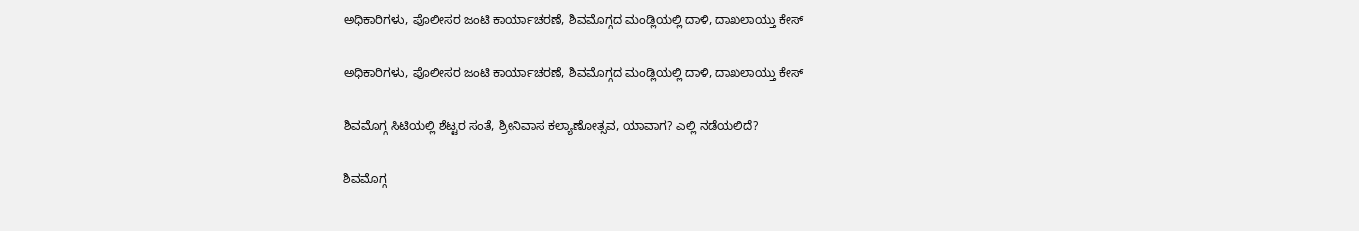ಅಧಿಕಾರಿಗಳು, ಪೊಲೀಸರ ಜಂಟಿ ಕಾರ್ಯಾಚರಣೆ, ಶಿವಮೊಗ್ಗದ ಮಂಡ್ಲಿಯಲ್ಲಿ ದಾಳಿ, ದಾಖಲಾಯ್ತು ಕೇಸ್‌

ಅಧಿಕಾರಿಗಳು, ಪೊಲೀಸರ ಜಂಟಿ ಕಾರ್ಯಾಚರಣೆ, ಶಿವಮೊಗ್ಗದ ಮಂಡ್ಲಿಯಲ್ಲಿ ದಾಳಿ, ದಾಖಲಾಯ್ತು ಕೇಸ್‌

ಶಿವಮೊಗ್ಗ ಸಿಟಿಯಲ್ಲಿ ಶೆಟ್ಟರ ಸಂತೆ, ಶ್ರೀನಿವಾಸ ಕಲ್ಯಾಣೋತ್ಸವ, ಯಾವಾಗ? ಎಲ್ಲಿ ನಡೆಯಲಿದೆ?

ಶಿವಮೊಗ್ಗ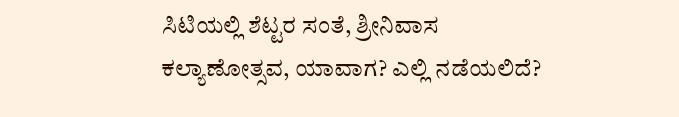ಸಿಟಿಯಲ್ಲಿ ಶೆಟ್ಟರ ಸಂತೆ, ಶ್ರೀನಿವಾಸ ಕಲ್ಯಾಣೋತ್ಸವ, ಯಾವಾಗ? ಎಲ್ಲಿ ನಡೆಯಲಿದೆ?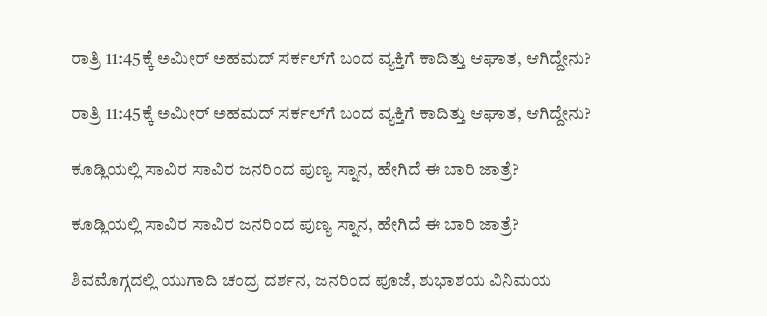ರಾತ್ರಿ 11:45ಕ್ಕೆ ಅಮೀರ್‌ ಅಹಮದ್‌ ಸರ್ಕಲ್‌ಗೆ ಬಂದ ವ್ಯಕ್ತಿಗೆ ಕಾದಿತ್ತು ಆಘಾತ, ಆಗಿದ್ದೇನು?

ರಾತ್ರಿ 11:45ಕ್ಕೆ ಅಮೀರ್‌ ಅಹಮದ್‌ ಸರ್ಕಲ್‌ಗೆ ಬಂದ ವ್ಯಕ್ತಿಗೆ ಕಾದಿತ್ತು ಆಘಾತ, ಆಗಿದ್ದೇನು?

ಕೂಡ್ಲಿಯಲ್ಲಿ ಸಾವಿರ ಸಾವಿರ ಜನರಿಂದ ಪುಣ್ಯ ಸ್ನಾನ, ಹೇಗಿದೆ ಈ ಬಾರಿ ಜಾತ್ರೆ?

ಕೂಡ್ಲಿಯಲ್ಲಿ ಸಾವಿರ ಸಾವಿರ ಜನರಿಂದ ಪುಣ್ಯ ಸ್ನಾನ, ಹೇಗಿದೆ ಈ ಬಾರಿ ಜಾತ್ರೆ?

ಶಿವಮೊಗ್ಗದಲ್ಲಿ ಯುಗಾದಿ ಚಂದ್ರ ದರ್ಶನ, ಜನರಿಂದ ಪೂಜೆ, ಶುಭಾಶಯ ವಿನಿಮಯ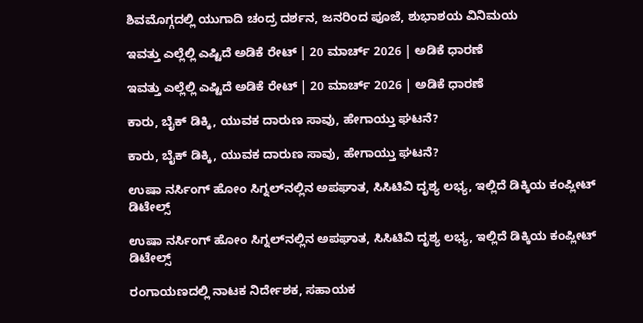ಶಿವಮೊಗ್ಗದಲ್ಲಿ ಯುಗಾದಿ ಚಂದ್ರ ದರ್ಶನ, ಜನರಿಂದ ಪೂಜೆ, ಶುಭಾಶಯ ವಿನಿಮಯ

ಇವತ್ತು ಎಲ್ಲೆಲ್ಲಿ ಎಷ್ಟಿದೆ ಅಡಿಕೆ ರೇಟ್‌ | 20 ಮಾರ್ಚ್‌ 2026 | ಅಡಿಕೆ ಧಾರಣೆ

ಇವತ್ತು ಎಲ್ಲೆಲ್ಲಿ ಎಷ್ಟಿದೆ ಅಡಿಕೆ ರೇಟ್‌ | 20 ಮಾರ್ಚ್‌ 2026 | ಅಡಿಕೆ ಧಾರಣೆ

ಕಾರು, ಬೈಕ್‌ ಡಿಕ್ಕಿ, ಯುವಕ ದಾರುಣ ಸಾವು, ಹೇಗಾಯ್ತು ಘಟನೆ?

ಕಾರು, ಬೈಕ್‌ ಡಿಕ್ಕಿ, ಯುವಕ ದಾರುಣ ಸಾವು, ಹೇಗಾಯ್ತು ಘಟನೆ?

ಉಷಾ ನರ್ಸಿಂಗ್‌ ಹೋಂ ಸಿಗ್ನಲ್‌ನಲ್ಲಿನ ಅಪಘಾತ, ಸಿಸಿಟಿವಿ ದೃಶ್ಯ ಲಭ್ಯ, ಇಲ್ಲಿದೆ ಡಿಕ್ಕಿಯ ಕಂಪ್ಲೀಟ್‌ ಡಿಟೇಲ್ಸ್‌

ಉಷಾ ನರ್ಸಿಂಗ್‌ ಹೋಂ ಸಿಗ್ನಲ್‌ನಲ್ಲಿನ ಅಪಘಾತ, ಸಿಸಿಟಿವಿ ದೃಶ್ಯ ಲಭ್ಯ, ಇಲ್ಲಿದೆ ಡಿಕ್ಕಿಯ ಕಂಪ್ಲೀಟ್‌ ಡಿಟೇಲ್ಸ್‌

ರಂಗಾಯಣದಲ್ಲಿ ನಾಟಕ ನಿರ್ದೇಶಕ, ಸಹಾಯಕ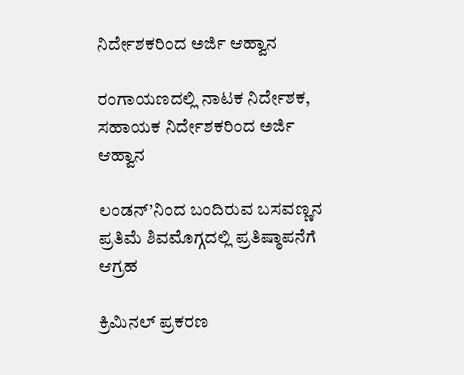ನಿರ್ದೇಶಕರಿಂದ ಅರ್ಜಿ ಆಹ್ವಾನ

ರಂಗಾಯಣದಲ್ಲಿ ನಾಟಕ ನಿರ್ದೇಶಕ, ಸಹಾಯಕ ನಿರ್ದೇಶಕರಿಂದ ಅರ್ಜಿ ಆಹ್ವಾನ

ಲಂಡನ್’ನಿಂದ ಬಂದಿರುವ ಬಸವಣ್ಣನ ಪ್ರತಿಮೆ ಶಿವಮೊಗ್ಗದಲ್ಲಿ ಪ್ರತಿಷ್ಠಾಪನೆಗೆ ಆಗ್ರಹ

ಕ್ರಿಮಿನಲ್ ಪ್ರಕರಣ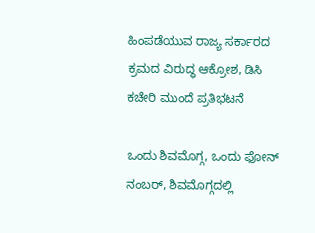ಹಿಂಪಡೆಯುವ ರಾಜ್ಯ ಸರ್ಕಾರದ ಕ್ರಮದ ವಿರುದ್ಧ ಆಕ್ರೋಶ, ಡಿಸಿ ಕಚೇರಿ ಮುಂದೆ ಪ್ರತಿಭಟನೆ

ಒಂದು ಶಿವಮೊಗ್ಗ, ಒಂದು ಫೋನ್ ನಂಬರ್, ಶಿವಮೊಗ್ಗದಲ್ಲಿ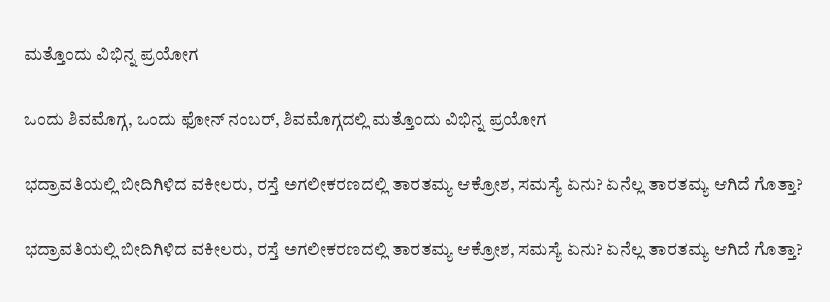ಮತ್ತೊಂದು ವಿಭಿನ್ನ ಪ್ರಯೋಗ

ಒಂದು ಶಿವಮೊಗ್ಗ, ಒಂದು ಫೋನ್ ನಂಬರ್, ಶಿವಮೊಗ್ಗದಲ್ಲಿ ಮತ್ತೊಂದು ವಿಭಿನ್ನ ಪ್ರಯೋಗ

ಭದ್ರಾವತಿಯಲ್ಲಿ ಬೀದಿಗಿಳಿದ ವಕೀಲರು, ರಸ್ತೆ ಅಗಲೀಕರಣದಲ್ಲಿ ತಾರತಮ್ಯ ಆಕ್ರೋಶ, ಸಮಸ್ಯೆ ಏನು? ಏನೆಲ್ಲ ತಾರತಮ್ಯ ಆಗಿದೆ ಗೊತ್ತಾ?

ಭದ್ರಾವತಿಯಲ್ಲಿ ಬೀದಿಗಿಳಿದ ವಕೀಲರು, ರಸ್ತೆ ಅಗಲೀಕರಣದಲ್ಲಿ ತಾರತಮ್ಯ ಆಕ್ರೋಶ, ಸಮಸ್ಯೆ ಏನು? ಏನೆಲ್ಲ ತಾರತಮ್ಯ ಆಗಿದೆ ಗೊತ್ತಾ?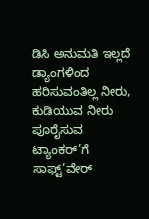ಡಿಸಿ ಅನುಮತಿ ಇಲ್ಲದೆ ಡ್ಯಾಂಗಳಿಂದ ಹರಿಸುವಂತಿಲ್ಲ ನೀರು, ಕುಡಿಯುವ ನೀರು ಪೂರೈಸುವ ಟ್ಯಾಂಕರ್’ಗೆ ಸಾಫ್ಟ್’ವೇರ್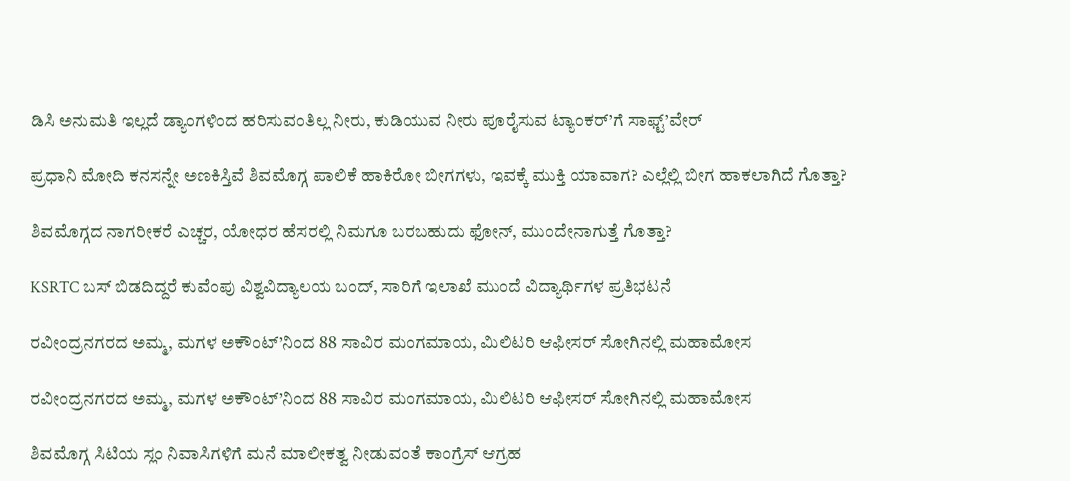ಡಿಸಿ ಅನುಮತಿ ಇಲ್ಲದೆ ಡ್ಯಾಂಗಳಿಂದ ಹರಿಸುವಂತಿಲ್ಲ ನೀರು, ಕುಡಿಯುವ ನೀರು ಪೂರೈಸುವ ಟ್ಯಾಂಕರ್’ಗೆ ಸಾಫ್ಟ್’ವೇರ್

ಪ್ರಧಾನಿ ಮೋದಿ ಕನಸನ್ನೇ ಅಣಕಿಸ್ತಿವೆ ಶಿವಮೊಗ್ಗ ಪಾಲಿಕೆ ಹಾಕಿರೋ ಬೀಗಗಳು, ಇವಕ್ಕೆ ಮುಕ್ತಿ ಯಾವಾಗ? ಎಲ್ಲೆಲ್ಲಿ ಬೀಗ ಹಾಕಲಾಗಿದೆ ಗೊತ್ತಾ?

ಶಿವಮೊಗ್ಗದ ನಾಗರೀಕರೆ ಎಚ್ಚರ, ಯೋಧರ ಹೆಸರಲ್ಲಿ ನಿಮಗೂ ಬರಬಹುದು ಫೋನ್, ಮುಂದೇನಾಗುತ್ತೆ ಗೊತ್ತಾ?

KSRTC ಬಸ್ ಬಿಡದಿದ್ದರೆ ಕುವೆಂಪು ವಿಶ್ವವಿದ್ಯಾಲಯ ಬಂದ್, ಸಾರಿಗೆ ಇಲಾಖೆ ಮುಂದೆ ವಿದ್ಯಾರ್ಥಿಗಳ ಪ್ರತಿಭಟನೆ

ರವೀಂದ್ರನಗರದ ಅಮ್ಮ, ಮಗಳ ಅಕೌಂಟ್’ನಿಂದ 88 ಸಾವಿರ ಮಂಗಮಾಯ, ಮಿಲಿಟರಿ ಆಫೀಸರ್ ಸೋಗಿನಲ್ಲಿ ಮಹಾಮೋಸ

ರವೀಂದ್ರನಗರದ ಅಮ್ಮ, ಮಗಳ ಅಕೌಂಟ್’ನಿಂದ 88 ಸಾವಿರ ಮಂಗಮಾಯ, ಮಿಲಿಟರಿ ಆಫೀಸರ್ ಸೋಗಿನಲ್ಲಿ ಮಹಾಮೋಸ

ಶಿವಮೊಗ್ಗ ಸಿಟಿಯ ಸ್ಲಂ ನಿವಾಸಿಗಳಿಗೆ ಮನೆ ಮಾಲೀಕತ್ವ ನೀಡುವಂತೆ ಕಾಂಗ್ರೆಸ್ ಆಗ್ರಹ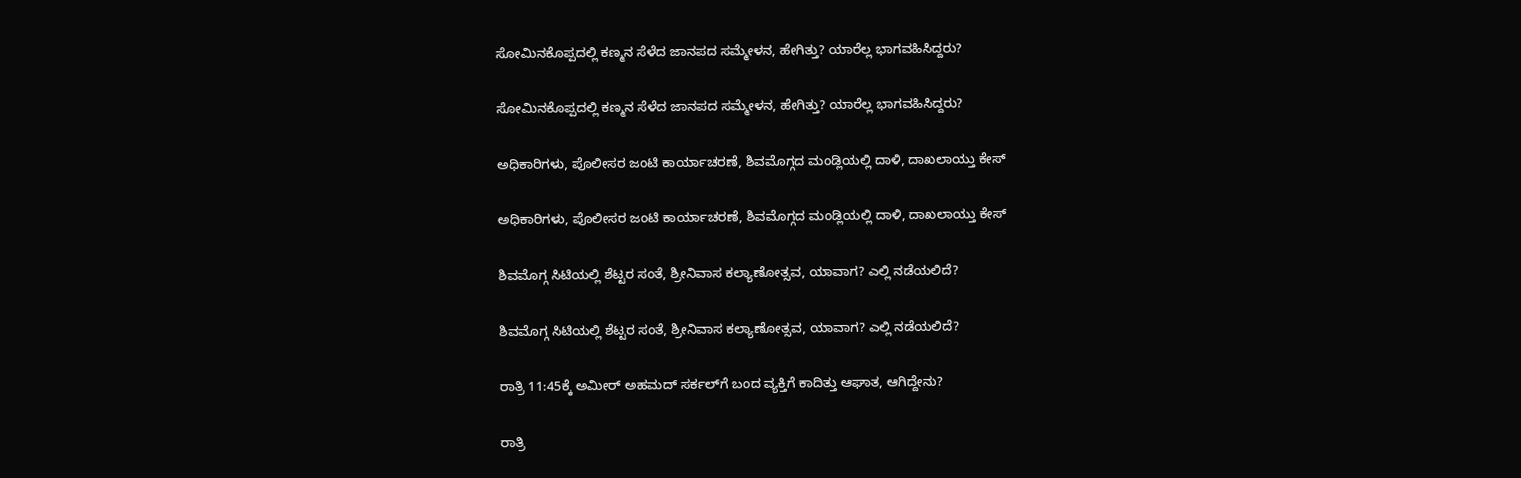ಸೋಮಿನಕೊಪ್ಪದಲ್ಲಿ ಕಣ್ಮನ ಸೆಳೆದ ಜಾನಪದ ಸಮ್ಮೇಳನ, ಹೇಗಿತ್ತು? ಯಾರೆಲ್ಲ ಭಾಗವಹಿಸಿದ್ದರು?

ಸೋಮಿನಕೊಪ್ಪದಲ್ಲಿ ಕಣ್ಮನ ಸೆಳೆದ ಜಾನಪದ ಸಮ್ಮೇಳನ, ಹೇಗಿತ್ತು? ಯಾರೆಲ್ಲ ಭಾಗವಹಿಸಿದ್ದರು?

ಅಧಿಕಾರಿಗಳು, ಪೊಲೀಸರ ಜಂಟಿ ಕಾರ್ಯಾಚರಣೆ, ಶಿವಮೊಗ್ಗದ ಮಂಡ್ಲಿಯಲ್ಲಿ ದಾಳಿ, ದಾಖಲಾಯ್ತು ಕೇಸ್‌

ಅಧಿಕಾರಿಗಳು, ಪೊಲೀಸರ ಜಂಟಿ ಕಾರ್ಯಾಚರಣೆ, ಶಿವಮೊಗ್ಗದ ಮಂಡ್ಲಿಯಲ್ಲಿ ದಾಳಿ, ದಾಖಲಾಯ್ತು ಕೇಸ್‌

ಶಿವಮೊಗ್ಗ ಸಿಟಿಯಲ್ಲಿ ಶೆಟ್ಟರ ಸಂತೆ, ಶ್ರೀನಿವಾಸ ಕಲ್ಯಾಣೋತ್ಸವ, ಯಾವಾಗ? ಎಲ್ಲಿ ನಡೆಯಲಿದೆ?

ಶಿವಮೊಗ್ಗ ಸಿಟಿಯಲ್ಲಿ ಶೆಟ್ಟರ ಸಂತೆ, ಶ್ರೀನಿವಾಸ ಕಲ್ಯಾಣೋತ್ಸವ, ಯಾವಾಗ? ಎಲ್ಲಿ ನಡೆಯಲಿದೆ?

ರಾತ್ರಿ 11:45ಕ್ಕೆ ಅಮೀರ್‌ ಅಹಮದ್‌ ಸರ್ಕಲ್‌ಗೆ ಬಂದ ವ್ಯಕ್ತಿಗೆ ಕಾದಿತ್ತು ಆಘಾತ, ಆಗಿದ್ದೇನು?

ರಾತ್ರಿ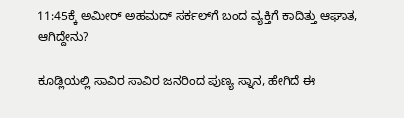11:45ಕ್ಕೆ ಅಮೀರ್‌ ಅಹಮದ್‌ ಸರ್ಕಲ್‌ಗೆ ಬಂದ ವ್ಯಕ್ತಿಗೆ ಕಾದಿತ್ತು ಆಘಾತ, ಆಗಿದ್ದೇನು?

ಕೂಡ್ಲಿಯಲ್ಲಿ ಸಾವಿರ ಸಾವಿರ ಜನರಿಂದ ಪುಣ್ಯ ಸ್ನಾನ, ಹೇಗಿದೆ ಈ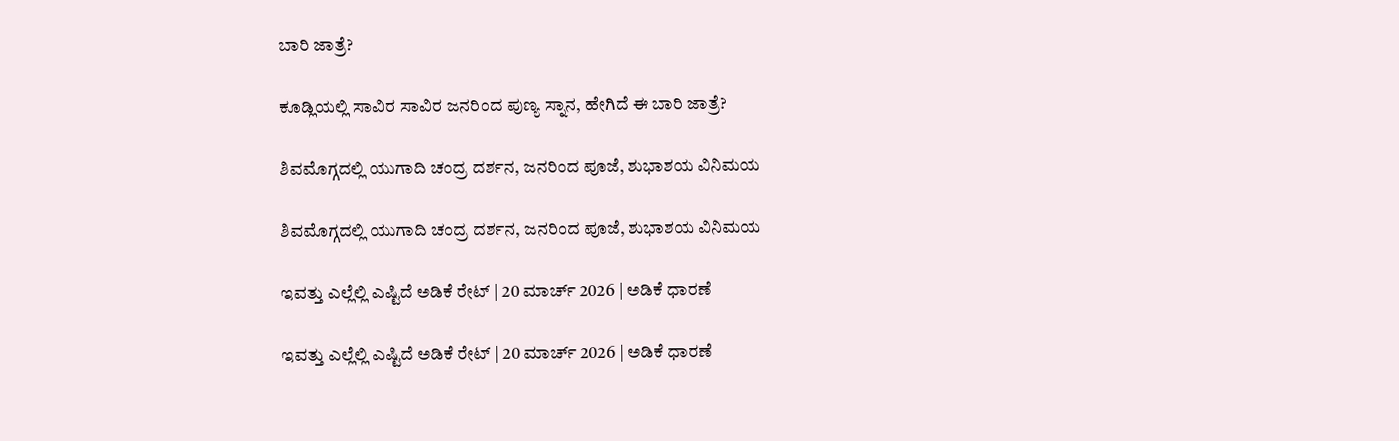ಬಾರಿ ಜಾತ್ರೆ?

ಕೂಡ್ಲಿಯಲ್ಲಿ ಸಾವಿರ ಸಾವಿರ ಜನರಿಂದ ಪುಣ್ಯ ಸ್ನಾನ, ಹೇಗಿದೆ ಈ ಬಾರಿ ಜಾತ್ರೆ?

ಶಿವಮೊಗ್ಗದಲ್ಲಿ ಯುಗಾದಿ ಚಂದ್ರ ದರ್ಶನ, ಜನರಿಂದ ಪೂಜೆ, ಶುಭಾಶಯ ವಿನಿಮಯ

ಶಿವಮೊಗ್ಗದಲ್ಲಿ ಯುಗಾದಿ ಚಂದ್ರ ದರ್ಶನ, ಜನರಿಂದ ಪೂಜೆ, ಶುಭಾಶಯ ವಿನಿಮಯ

ಇವತ್ತು ಎಲ್ಲೆಲ್ಲಿ ಎಷ್ಟಿದೆ ಅಡಿಕೆ ರೇಟ್‌ | 20 ಮಾರ್ಚ್‌ 2026 | ಅಡಿಕೆ ಧಾರಣೆ

ಇವತ್ತು ಎಲ್ಲೆಲ್ಲಿ ಎಷ್ಟಿದೆ ಅಡಿಕೆ ರೇಟ್‌ | 20 ಮಾರ್ಚ್‌ 2026 | ಅಡಿಕೆ ಧಾರಣೆ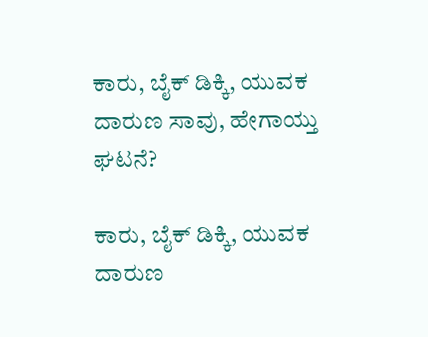ಕಾರು, ಬೈಕ್‌ ಡಿಕ್ಕಿ, ಯುವಕ ದಾರುಣ ಸಾವು, ಹೇಗಾಯ್ತು ಘಟನೆ?

ಕಾರು, ಬೈಕ್‌ ಡಿಕ್ಕಿ, ಯುವಕ ದಾರುಣ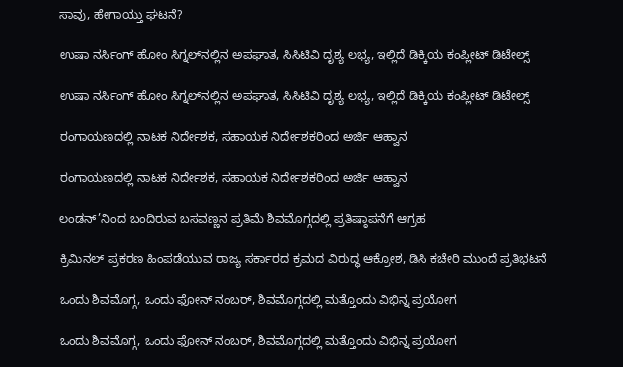ಸಾವು, ಹೇಗಾಯ್ತು ಘಟನೆ?

ಉಷಾ ನರ್ಸಿಂಗ್‌ ಹೋಂ ಸಿಗ್ನಲ್‌ನಲ್ಲಿನ ಅಪಘಾತ, ಸಿಸಿಟಿವಿ ದೃಶ್ಯ ಲಭ್ಯ, ಇಲ್ಲಿದೆ ಡಿಕ್ಕಿಯ ಕಂಪ್ಲೀಟ್‌ ಡಿಟೇಲ್ಸ್‌

ಉಷಾ ನರ್ಸಿಂಗ್‌ ಹೋಂ ಸಿಗ್ನಲ್‌ನಲ್ಲಿನ ಅಪಘಾತ, ಸಿಸಿಟಿವಿ ದೃಶ್ಯ ಲಭ್ಯ, ಇಲ್ಲಿದೆ ಡಿಕ್ಕಿಯ ಕಂಪ್ಲೀಟ್‌ ಡಿಟೇಲ್ಸ್‌

ರಂಗಾಯಣದಲ್ಲಿ ನಾಟಕ ನಿರ್ದೇಶಕ, ಸಹಾಯಕ ನಿರ್ದೇಶಕರಿಂದ ಅರ್ಜಿ ಆಹ್ವಾನ

ರಂಗಾಯಣದಲ್ಲಿ ನಾಟಕ ನಿರ್ದೇಶಕ, ಸಹಾಯಕ ನಿರ್ದೇಶಕರಿಂದ ಅರ್ಜಿ ಆಹ್ವಾನ

ಲಂಡನ್’ನಿಂದ ಬಂದಿರುವ ಬಸವಣ್ಣನ ಪ್ರತಿಮೆ ಶಿವಮೊಗ್ಗದಲ್ಲಿ ಪ್ರತಿಷ್ಠಾಪನೆಗೆ ಆಗ್ರಹ

ಕ್ರಿಮಿನಲ್ ಪ್ರಕರಣ ಹಿಂಪಡೆಯುವ ರಾಜ್ಯ ಸರ್ಕಾರದ ಕ್ರಮದ ವಿರುದ್ಧ ಆಕ್ರೋಶ, ಡಿಸಿ ಕಚೇರಿ ಮುಂದೆ ಪ್ರತಿಭಟನೆ

ಒಂದು ಶಿವಮೊಗ್ಗ, ಒಂದು ಫೋನ್ ನಂಬರ್, ಶಿವಮೊಗ್ಗದಲ್ಲಿ ಮತ್ತೊಂದು ವಿಭಿನ್ನ ಪ್ರಯೋಗ

ಒಂದು ಶಿವಮೊಗ್ಗ, ಒಂದು ಫೋನ್ ನಂಬರ್, ಶಿವಮೊಗ್ಗದಲ್ಲಿ ಮತ್ತೊಂದು ವಿಭಿನ್ನ ಪ್ರಯೋಗ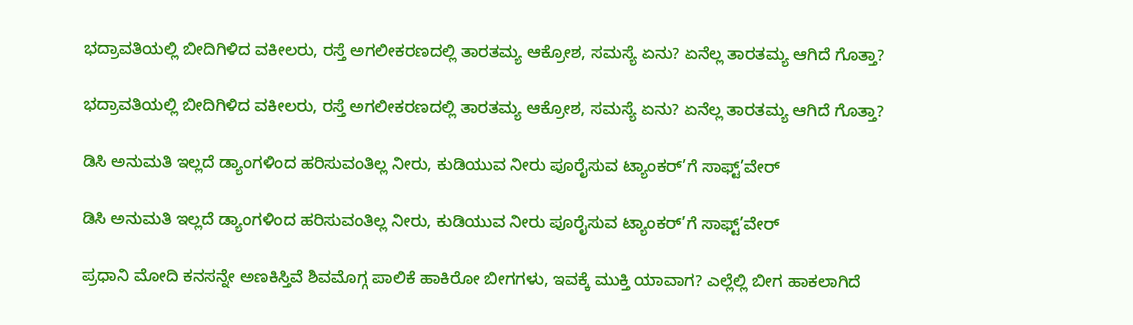ಭದ್ರಾವತಿಯಲ್ಲಿ ಬೀದಿಗಿಳಿದ ವಕೀಲರು, ರಸ್ತೆ ಅಗಲೀಕರಣದಲ್ಲಿ ತಾರತಮ್ಯ ಆಕ್ರೋಶ, ಸಮಸ್ಯೆ ಏನು? ಏನೆಲ್ಲ ತಾರತಮ್ಯ ಆಗಿದೆ ಗೊತ್ತಾ?

ಭದ್ರಾವತಿಯಲ್ಲಿ ಬೀದಿಗಿಳಿದ ವಕೀಲರು, ರಸ್ತೆ ಅಗಲೀಕರಣದಲ್ಲಿ ತಾರತಮ್ಯ ಆಕ್ರೋಶ, ಸಮಸ್ಯೆ ಏನು? ಏನೆಲ್ಲ ತಾರತಮ್ಯ ಆಗಿದೆ ಗೊತ್ತಾ?

ಡಿಸಿ ಅನುಮತಿ ಇಲ್ಲದೆ ಡ್ಯಾಂಗಳಿಂದ ಹರಿಸುವಂತಿಲ್ಲ ನೀರು, ಕುಡಿಯುವ ನೀರು ಪೂರೈಸುವ ಟ್ಯಾಂಕರ್’ಗೆ ಸಾಫ್ಟ್’ವೇರ್

ಡಿಸಿ ಅನುಮತಿ ಇಲ್ಲದೆ ಡ್ಯಾಂಗಳಿಂದ ಹರಿಸುವಂತಿಲ್ಲ ನೀರು, ಕುಡಿಯುವ ನೀರು ಪೂರೈಸುವ ಟ್ಯಾಂಕರ್’ಗೆ ಸಾಫ್ಟ್’ವೇರ್

ಪ್ರಧಾನಿ ಮೋದಿ ಕನಸನ್ನೇ ಅಣಕಿಸ್ತಿವೆ ಶಿವಮೊಗ್ಗ ಪಾಲಿಕೆ ಹಾಕಿರೋ ಬೀಗಗಳು, ಇವಕ್ಕೆ ಮುಕ್ತಿ ಯಾವಾಗ? ಎಲ್ಲೆಲ್ಲಿ ಬೀಗ ಹಾಕಲಾಗಿದೆ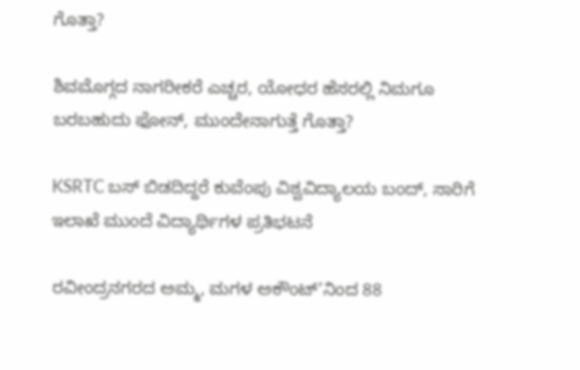ಗೊತ್ತಾ?

ಶಿವಮೊಗ್ಗದ ನಾಗರೀಕರೆ ಎಚ್ಚರ, ಯೋಧರ ಹೆಸರಲ್ಲಿ ನಿಮಗೂ ಬರಬಹುದು ಫೋನ್, ಮುಂದೇನಾಗುತ್ತೆ ಗೊತ್ತಾ?

KSRTC ಬಸ್ ಬಿಡದಿದ್ದರೆ ಕುವೆಂಪು ವಿಶ್ವವಿದ್ಯಾಲಯ ಬಂದ್, ಸಾರಿಗೆ ಇಲಾಖೆ ಮುಂದೆ ವಿದ್ಯಾರ್ಥಿಗಳ ಪ್ರತಿಭಟನೆ

ರವೀಂದ್ರನಗರದ ಅಮ್ಮ, ಮಗಳ ಅಕೌಂಟ್’ನಿಂದ 88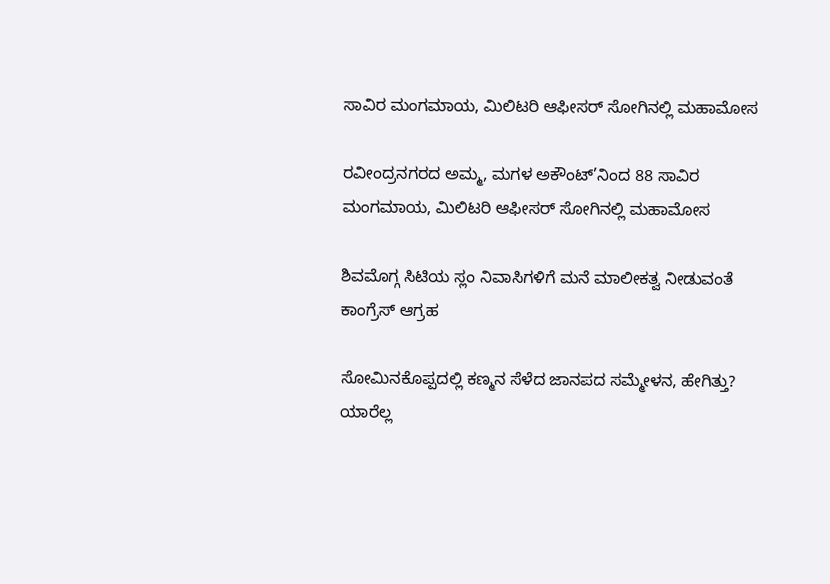ಸಾವಿರ ಮಂಗಮಾಯ, ಮಿಲಿಟರಿ ಆಫೀಸರ್ ಸೋಗಿನಲ್ಲಿ ಮಹಾಮೋಸ

ರವೀಂದ್ರನಗರದ ಅಮ್ಮ, ಮಗಳ ಅಕೌಂಟ್’ನಿಂದ 88 ಸಾವಿರ ಮಂಗಮಾಯ, ಮಿಲಿಟರಿ ಆಫೀಸರ್ ಸೋಗಿನಲ್ಲಿ ಮಹಾಮೋಸ

ಶಿವಮೊಗ್ಗ ಸಿಟಿಯ ಸ್ಲಂ ನಿವಾಸಿಗಳಿಗೆ ಮನೆ ಮಾಲೀಕತ್ವ ನೀಡುವಂತೆ ಕಾಂಗ್ರೆಸ್ ಆಗ್ರಹ

ಸೋಮಿನಕೊಪ್ಪದಲ್ಲಿ ಕಣ್ಮನ ಸೆಳೆದ ಜಾನಪದ ಸಮ್ಮೇಳನ, ಹೇಗಿತ್ತು? ಯಾರೆಲ್ಲ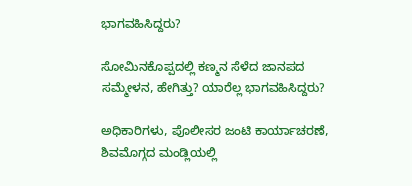ಭಾಗವಹಿಸಿದ್ದರು?

ಸೋಮಿನಕೊಪ್ಪದಲ್ಲಿ ಕಣ್ಮನ ಸೆಳೆದ ಜಾನಪದ ಸಮ್ಮೇಳನ, ಹೇಗಿತ್ತು? ಯಾರೆಲ್ಲ ಭಾಗವಹಿಸಿದ್ದರು?

ಅಧಿಕಾರಿಗಳು, ಪೊಲೀಸರ ಜಂಟಿ ಕಾರ್ಯಾಚರಣೆ, ಶಿವಮೊಗ್ಗದ ಮಂಡ್ಲಿಯಲ್ಲಿ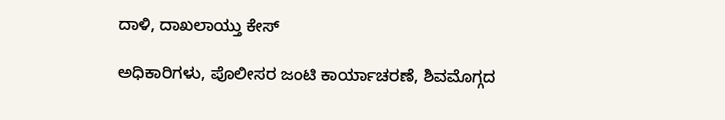ದಾಳಿ, ದಾಖಲಾಯ್ತು ಕೇಸ್‌

ಅಧಿಕಾರಿಗಳು, ಪೊಲೀಸರ ಜಂಟಿ ಕಾರ್ಯಾಚರಣೆ, ಶಿವಮೊಗ್ಗದ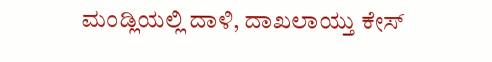ಮಂಡ್ಲಿಯಲ್ಲಿ ದಾಳಿ, ದಾಖಲಾಯ್ತು ಕೇಸ್‌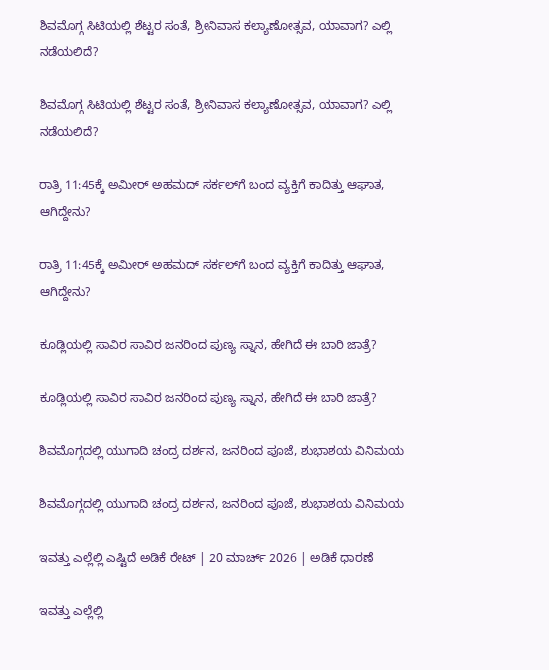ಶಿವಮೊಗ್ಗ ಸಿಟಿಯಲ್ಲಿ ಶೆಟ್ಟರ ಸಂತೆ, ಶ್ರೀನಿವಾಸ ಕಲ್ಯಾಣೋತ್ಸವ, ಯಾವಾಗ? ಎಲ್ಲಿ ನಡೆಯಲಿದೆ?

ಶಿವಮೊಗ್ಗ ಸಿಟಿಯಲ್ಲಿ ಶೆಟ್ಟರ ಸಂತೆ, ಶ್ರೀನಿವಾಸ ಕಲ್ಯಾಣೋತ್ಸವ, ಯಾವಾಗ? ಎಲ್ಲಿ ನಡೆಯಲಿದೆ?

ರಾತ್ರಿ 11:45ಕ್ಕೆ ಅಮೀರ್‌ ಅಹಮದ್‌ ಸರ್ಕಲ್‌ಗೆ ಬಂದ ವ್ಯಕ್ತಿಗೆ ಕಾದಿತ್ತು ಆಘಾತ, ಆಗಿದ್ದೇನು?

ರಾತ್ರಿ 11:45ಕ್ಕೆ ಅಮೀರ್‌ ಅಹಮದ್‌ ಸರ್ಕಲ್‌ಗೆ ಬಂದ ವ್ಯಕ್ತಿಗೆ ಕಾದಿತ್ತು ಆಘಾತ, ಆಗಿದ್ದೇನು?

ಕೂಡ್ಲಿಯಲ್ಲಿ ಸಾವಿರ ಸಾವಿರ ಜನರಿಂದ ಪುಣ್ಯ ಸ್ನಾನ, ಹೇಗಿದೆ ಈ ಬಾರಿ ಜಾತ್ರೆ?

ಕೂಡ್ಲಿಯಲ್ಲಿ ಸಾವಿರ ಸಾವಿರ ಜನರಿಂದ ಪುಣ್ಯ ಸ್ನಾನ, ಹೇಗಿದೆ ಈ ಬಾರಿ ಜಾತ್ರೆ?

ಶಿವಮೊಗ್ಗದಲ್ಲಿ ಯುಗಾದಿ ಚಂದ್ರ ದರ್ಶನ, ಜನರಿಂದ ಪೂಜೆ, ಶುಭಾಶಯ ವಿನಿಮಯ

ಶಿವಮೊಗ್ಗದಲ್ಲಿ ಯುಗಾದಿ ಚಂದ್ರ ದರ್ಶನ, ಜನರಿಂದ ಪೂಜೆ, ಶುಭಾಶಯ ವಿನಿಮಯ

ಇವತ್ತು ಎಲ್ಲೆಲ್ಲಿ ಎಷ್ಟಿದೆ ಅಡಿಕೆ ರೇಟ್‌ | 20 ಮಾರ್ಚ್‌ 2026 | ಅಡಿಕೆ ಧಾರಣೆ

ಇವತ್ತು ಎಲ್ಲೆಲ್ಲಿ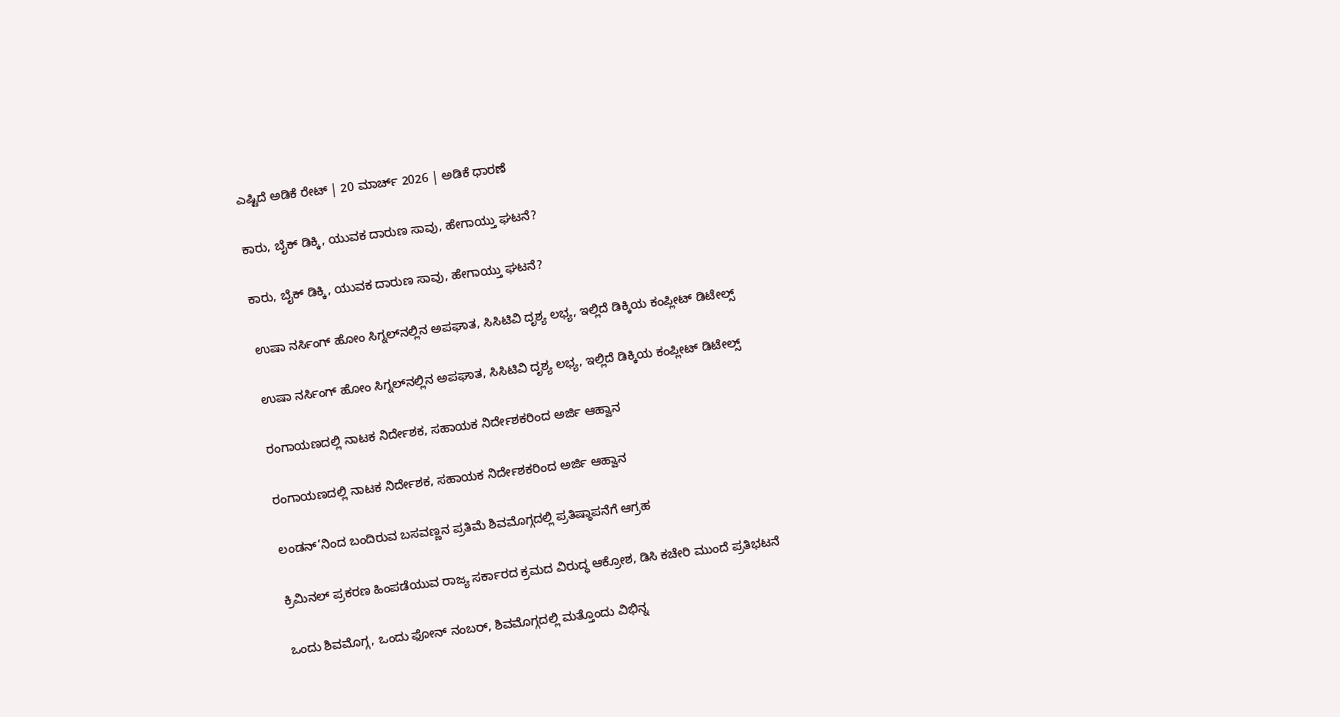ಎಷ್ಟಿದೆ ಅಡಿಕೆ ರೇಟ್‌ | 20 ಮಾರ್ಚ್‌ 2026 | ಅಡಿಕೆ ಧಾರಣೆ

ಕಾರು, ಬೈಕ್‌ ಡಿಕ್ಕಿ, ಯುವಕ ದಾರುಣ ಸಾವು, ಹೇಗಾಯ್ತು ಘಟನೆ?

ಕಾರು, ಬೈಕ್‌ ಡಿಕ್ಕಿ, ಯುವಕ ದಾರುಣ ಸಾವು, ಹೇಗಾಯ್ತು ಘಟನೆ?

ಉಷಾ ನರ್ಸಿಂಗ್‌ ಹೋಂ ಸಿಗ್ನಲ್‌ನಲ್ಲಿನ ಅಪಘಾತ, ಸಿಸಿಟಿವಿ ದೃಶ್ಯ ಲಭ್ಯ, ಇಲ್ಲಿದೆ ಡಿಕ್ಕಿಯ ಕಂಪ್ಲೀಟ್‌ ಡಿಟೇಲ್ಸ್‌

ಉಷಾ ನರ್ಸಿಂಗ್‌ ಹೋಂ ಸಿಗ್ನಲ್‌ನಲ್ಲಿನ ಅಪಘಾತ, ಸಿಸಿಟಿವಿ ದೃಶ್ಯ ಲಭ್ಯ, ಇಲ್ಲಿದೆ ಡಿಕ್ಕಿಯ ಕಂಪ್ಲೀಟ್‌ ಡಿಟೇಲ್ಸ್‌

ರಂಗಾಯಣದಲ್ಲಿ ನಾಟಕ ನಿರ್ದೇಶಕ, ಸಹಾಯಕ ನಿರ್ದೇಶಕರಿಂದ ಅರ್ಜಿ ಆಹ್ವಾನ

ರಂಗಾಯಣದಲ್ಲಿ ನಾಟಕ ನಿರ್ದೇಶಕ, ಸಹಾಯಕ ನಿರ್ದೇಶಕರಿಂದ ಅರ್ಜಿ ಆಹ್ವಾನ

ಲಂಡನ್’ನಿಂದ ಬಂದಿರುವ ಬಸವಣ್ಣನ ಪ್ರತಿಮೆ ಶಿವಮೊಗ್ಗದಲ್ಲಿ ಪ್ರತಿಷ್ಠಾಪನೆಗೆ ಆಗ್ರಹ

ಕ್ರಿಮಿನಲ್ ಪ್ರಕರಣ ಹಿಂಪಡೆಯುವ ರಾಜ್ಯ ಸರ್ಕಾರದ ಕ್ರಮದ ವಿರುದ್ಧ ಆಕ್ರೋಶ, ಡಿಸಿ ಕಚೇರಿ ಮುಂದೆ ಪ್ರತಿಭಟನೆ

ಒಂದು ಶಿವಮೊಗ್ಗ, ಒಂದು ಫೋನ್ ನಂಬರ್, ಶಿವಮೊಗ್ಗದಲ್ಲಿ ಮತ್ತೊಂದು ವಿಭಿನ್ನ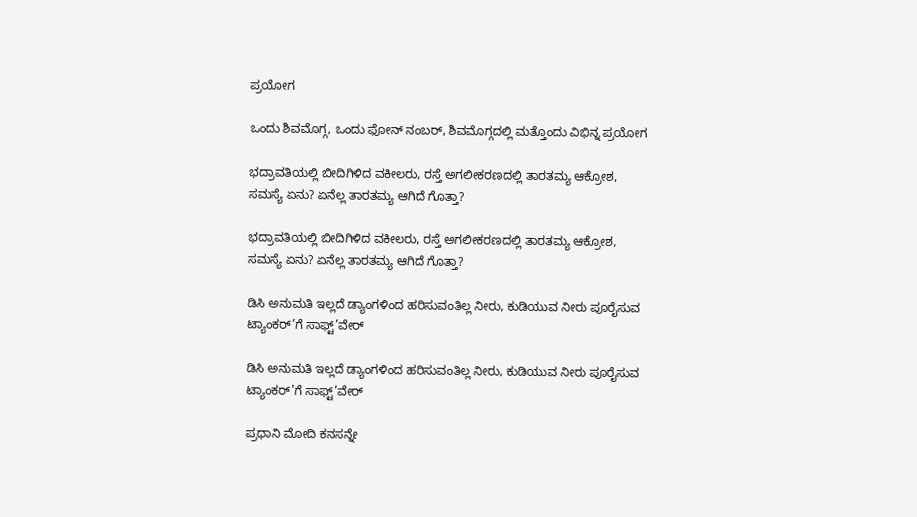ಪ್ರಯೋಗ

ಒಂದು ಶಿವಮೊಗ್ಗ, ಒಂದು ಫೋನ್ ನಂಬರ್, ಶಿವಮೊಗ್ಗದಲ್ಲಿ ಮತ್ತೊಂದು ವಿಭಿನ್ನ ಪ್ರಯೋಗ

ಭದ್ರಾವತಿಯಲ್ಲಿ ಬೀದಿಗಿಳಿದ ವಕೀಲರು, ರಸ್ತೆ ಅಗಲೀಕರಣದಲ್ಲಿ ತಾರತಮ್ಯ ಆಕ್ರೋಶ, ಸಮಸ್ಯೆ ಏನು? ಏನೆಲ್ಲ ತಾರತಮ್ಯ ಆಗಿದೆ ಗೊತ್ತಾ?

ಭದ್ರಾವತಿಯಲ್ಲಿ ಬೀದಿಗಿಳಿದ ವಕೀಲರು, ರಸ್ತೆ ಅಗಲೀಕರಣದಲ್ಲಿ ತಾರತಮ್ಯ ಆಕ್ರೋಶ, ಸಮಸ್ಯೆ ಏನು? ಏನೆಲ್ಲ ತಾರತಮ್ಯ ಆಗಿದೆ ಗೊತ್ತಾ?

ಡಿಸಿ ಅನುಮತಿ ಇಲ್ಲದೆ ಡ್ಯಾಂಗಳಿಂದ ಹರಿಸುವಂತಿಲ್ಲ ನೀರು, ಕುಡಿಯುವ ನೀರು ಪೂರೈಸುವ ಟ್ಯಾಂಕರ್’ಗೆ ಸಾಫ್ಟ್’ವೇರ್

ಡಿಸಿ ಅನುಮತಿ ಇಲ್ಲದೆ ಡ್ಯಾಂಗಳಿಂದ ಹರಿಸುವಂತಿಲ್ಲ ನೀರು, ಕುಡಿಯುವ ನೀರು ಪೂರೈಸುವ ಟ್ಯಾಂಕರ್’ಗೆ ಸಾಫ್ಟ್’ವೇರ್

ಪ್ರಧಾನಿ ಮೋದಿ ಕನಸನ್ನೇ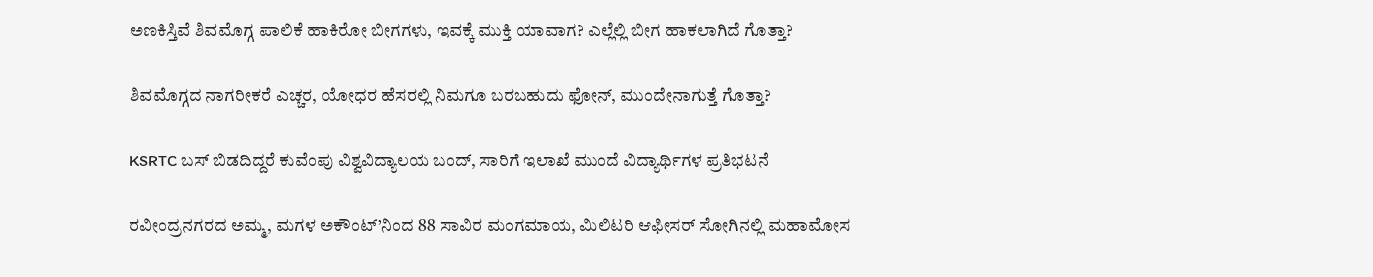ಅಣಕಿಸ್ತಿವೆ ಶಿವಮೊಗ್ಗ ಪಾಲಿಕೆ ಹಾಕಿರೋ ಬೀಗಗಳು, ಇವಕ್ಕೆ ಮುಕ್ತಿ ಯಾವಾಗ? ಎಲ್ಲೆಲ್ಲಿ ಬೀಗ ಹಾಕಲಾಗಿದೆ ಗೊತ್ತಾ?

ಶಿವಮೊಗ್ಗದ ನಾಗರೀಕರೆ ಎಚ್ಚರ, ಯೋಧರ ಹೆಸರಲ್ಲಿ ನಿಮಗೂ ಬರಬಹುದು ಫೋನ್, ಮುಂದೇನಾಗುತ್ತೆ ಗೊತ್ತಾ?

KSRTC ಬಸ್ ಬಿಡದಿದ್ದರೆ ಕುವೆಂಪು ವಿಶ್ವವಿದ್ಯಾಲಯ ಬಂದ್, ಸಾರಿಗೆ ಇಲಾಖೆ ಮುಂದೆ ವಿದ್ಯಾರ್ಥಿಗಳ ಪ್ರತಿಭಟನೆ

ರವೀಂದ್ರನಗರದ ಅಮ್ಮ, ಮಗಳ ಅಕೌಂಟ್’ನಿಂದ 88 ಸಾವಿರ ಮಂಗಮಾಯ, ಮಿಲಿಟರಿ ಆಫೀಸರ್ ಸೋಗಿನಲ್ಲಿ ಮಹಾಮೋಸ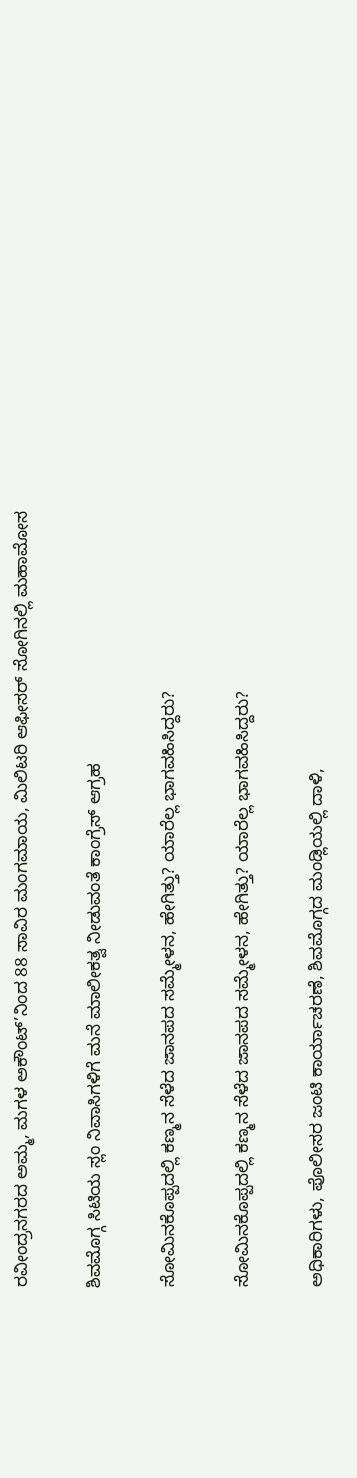ರವೀಂದ್ರನಗರದ ಅಮ್ಮ, ಮಗಳ ಅಕೌಂಟ್’ನಿಂದ 88 ಸಾವಿರ ಮಂಗಮಾಯ, ಮಿಲಿಟರಿ ಆಫೀಸರ್ ಸೋಗಿನಲ್ಲಿ ಮಹಾಮೋಸ

ಶಿವಮೊಗ್ಗ ಸಿಟಿಯ ಸ್ಲಂ ನಿವಾಸಿಗಳಿಗೆ ಮನೆ ಮಾಲೀಕತ್ವ ನೀಡುವಂತೆ ಕಾಂಗ್ರೆಸ್ ಆಗ್ರಹ

ಸೋಮಿನಕೊಪ್ಪದಲ್ಲಿ ಕಣ್ಮನ ಸೆಳೆದ ಜಾನಪದ ಸಮ್ಮೇಳನ, ಹೇಗಿತ್ತು? ಯಾರೆಲ್ಲ ಭಾಗವಹಿಸಿದ್ದರು?

ಸೋಮಿನಕೊಪ್ಪದಲ್ಲಿ ಕಣ್ಮನ ಸೆಳೆದ ಜಾನಪದ ಸಮ್ಮೇಳನ, ಹೇಗಿತ್ತು? ಯಾರೆಲ್ಲ ಭಾಗವಹಿಸಿದ್ದರು?

ಅಧಿಕಾರಿಗಳು, ಪೊಲೀಸರ ಜಂಟಿ ಕಾರ್ಯಾಚರಣೆ, ಶಿವಮೊಗ್ಗದ ಮಂಡ್ಲಿಯಲ್ಲಿ ದಾಳಿ,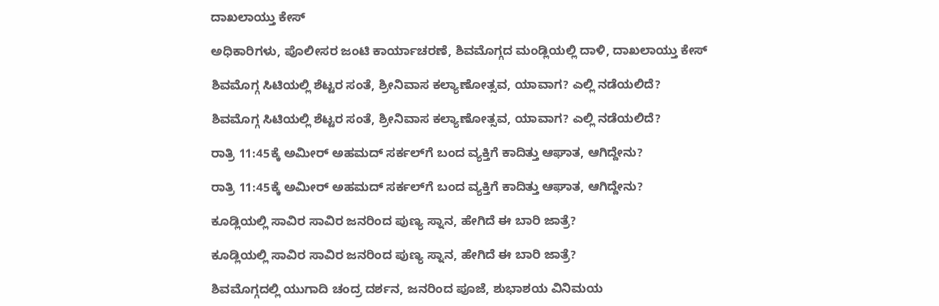ದಾಖಲಾಯ್ತು ಕೇಸ್‌

ಅಧಿಕಾರಿಗಳು, ಪೊಲೀಸರ ಜಂಟಿ ಕಾರ್ಯಾಚರಣೆ, ಶಿವಮೊಗ್ಗದ ಮಂಡ್ಲಿಯಲ್ಲಿ ದಾಳಿ, ದಾಖಲಾಯ್ತು ಕೇಸ್‌

ಶಿವಮೊಗ್ಗ ಸಿಟಿಯಲ್ಲಿ ಶೆಟ್ಟರ ಸಂತೆ, ಶ್ರೀನಿವಾಸ ಕಲ್ಯಾಣೋತ್ಸವ, ಯಾವಾಗ? ಎಲ್ಲಿ ನಡೆಯಲಿದೆ?

ಶಿವಮೊಗ್ಗ ಸಿಟಿಯಲ್ಲಿ ಶೆಟ್ಟರ ಸಂತೆ, ಶ್ರೀನಿವಾಸ ಕಲ್ಯಾಣೋತ್ಸವ, ಯಾವಾಗ? ಎಲ್ಲಿ ನಡೆಯಲಿದೆ?

ರಾತ್ರಿ 11:45ಕ್ಕೆ ಅಮೀರ್‌ ಅಹಮದ್‌ ಸರ್ಕಲ್‌ಗೆ ಬಂದ ವ್ಯಕ್ತಿಗೆ ಕಾದಿತ್ತು ಆಘಾತ, ಆಗಿದ್ದೇನು?

ರಾತ್ರಿ 11:45ಕ್ಕೆ ಅಮೀರ್‌ ಅಹಮದ್‌ ಸರ್ಕಲ್‌ಗೆ ಬಂದ ವ್ಯಕ್ತಿಗೆ ಕಾದಿತ್ತು ಆಘಾತ, ಆಗಿದ್ದೇನು?

ಕೂಡ್ಲಿಯಲ್ಲಿ ಸಾವಿರ ಸಾವಿರ ಜನರಿಂದ ಪುಣ್ಯ ಸ್ನಾನ, ಹೇಗಿದೆ ಈ ಬಾರಿ ಜಾತ್ರೆ?

ಕೂಡ್ಲಿಯಲ್ಲಿ ಸಾವಿರ ಸಾವಿರ ಜನರಿಂದ ಪುಣ್ಯ ಸ್ನಾನ, ಹೇಗಿದೆ ಈ ಬಾರಿ ಜಾತ್ರೆ?

ಶಿವಮೊಗ್ಗದಲ್ಲಿ ಯುಗಾದಿ ಚಂದ್ರ ದರ್ಶನ, ಜನರಿಂದ ಪೂಜೆ, ಶುಭಾಶಯ ವಿನಿಮಯ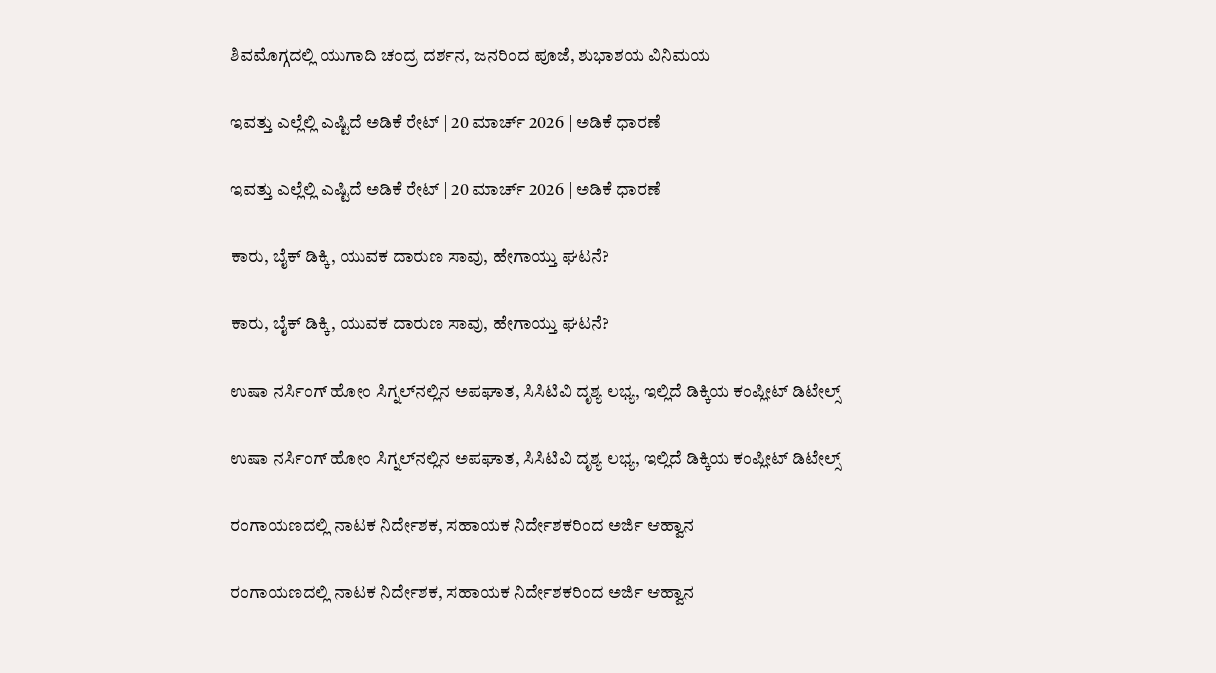ಶಿವಮೊಗ್ಗದಲ್ಲಿ ಯುಗಾದಿ ಚಂದ್ರ ದರ್ಶನ, ಜನರಿಂದ ಪೂಜೆ, ಶುಭಾಶಯ ವಿನಿಮಯ

ಇವತ್ತು ಎಲ್ಲೆಲ್ಲಿ ಎಷ್ಟಿದೆ ಅಡಿಕೆ ರೇಟ್‌ | 20 ಮಾರ್ಚ್‌ 2026 | ಅಡಿಕೆ ಧಾರಣೆ

ಇವತ್ತು ಎಲ್ಲೆಲ್ಲಿ ಎಷ್ಟಿದೆ ಅಡಿಕೆ ರೇಟ್‌ | 20 ಮಾರ್ಚ್‌ 2026 | ಅಡಿಕೆ ಧಾರಣೆ

ಕಾರು, ಬೈಕ್‌ ಡಿಕ್ಕಿ, ಯುವಕ ದಾರುಣ ಸಾವು, ಹೇಗಾಯ್ತು ಘಟನೆ?

ಕಾರು, ಬೈಕ್‌ ಡಿಕ್ಕಿ, ಯುವಕ ದಾರುಣ ಸಾವು, ಹೇಗಾಯ್ತು ಘಟನೆ?

ಉಷಾ ನರ್ಸಿಂಗ್‌ ಹೋಂ ಸಿಗ್ನಲ್‌ನಲ್ಲಿನ ಅಪಘಾತ, ಸಿಸಿಟಿವಿ ದೃಶ್ಯ ಲಭ್ಯ, ಇಲ್ಲಿದೆ ಡಿಕ್ಕಿಯ ಕಂಪ್ಲೀಟ್‌ ಡಿಟೇಲ್ಸ್‌

ಉಷಾ ನರ್ಸಿಂಗ್‌ ಹೋಂ ಸಿಗ್ನಲ್‌ನಲ್ಲಿನ ಅಪಘಾತ, ಸಿಸಿಟಿವಿ ದೃಶ್ಯ ಲಭ್ಯ, ಇಲ್ಲಿದೆ ಡಿಕ್ಕಿಯ ಕಂಪ್ಲೀಟ್‌ ಡಿಟೇಲ್ಸ್‌

ರಂಗಾಯಣದಲ್ಲಿ ನಾಟಕ ನಿರ್ದೇಶಕ, ಸಹಾಯಕ ನಿರ್ದೇಶಕರಿಂದ ಅರ್ಜಿ ಆಹ್ವಾನ

ರಂಗಾಯಣದಲ್ಲಿ ನಾಟಕ ನಿರ್ದೇಶಕ, ಸಹಾಯಕ ನಿರ್ದೇಶಕರಿಂದ ಅರ್ಜಿ ಆಹ್ವಾನ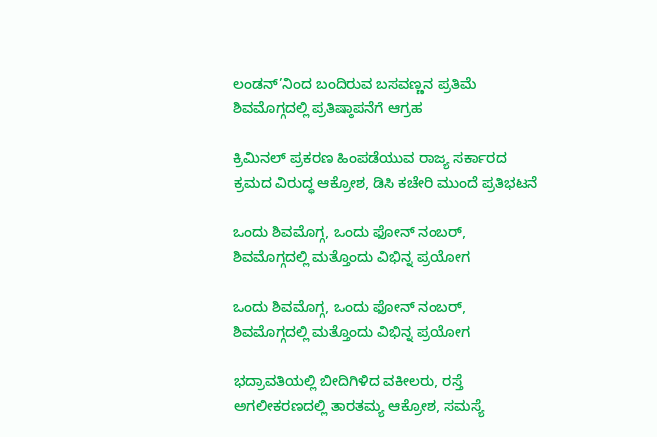ಲಂಡನ್’ನಿಂದ ಬಂದಿರುವ ಬಸವಣ್ಣನ ಪ್ರತಿಮೆ ಶಿವಮೊಗ್ಗದಲ್ಲಿ ಪ್ರತಿಷ್ಠಾಪನೆಗೆ ಆಗ್ರಹ

ಕ್ರಿಮಿನಲ್ ಪ್ರಕರಣ ಹಿಂಪಡೆಯುವ ರಾಜ್ಯ ಸರ್ಕಾರದ ಕ್ರಮದ ವಿರುದ್ಧ ಆಕ್ರೋಶ, ಡಿಸಿ ಕಚೇರಿ ಮುಂದೆ ಪ್ರತಿಭಟನೆ

ಒಂದು ಶಿವಮೊಗ್ಗ, ಒಂದು ಫೋನ್ ನಂಬರ್, ಶಿವಮೊಗ್ಗದಲ್ಲಿ ಮತ್ತೊಂದು ವಿಭಿನ್ನ ಪ್ರಯೋಗ

ಒಂದು ಶಿವಮೊಗ್ಗ, ಒಂದು ಫೋನ್ ನಂಬರ್, ಶಿವಮೊಗ್ಗದಲ್ಲಿ ಮತ್ತೊಂದು ವಿಭಿನ್ನ ಪ್ರಯೋಗ

ಭದ್ರಾವತಿಯಲ್ಲಿ ಬೀದಿಗಿಳಿದ ವಕೀಲರು, ರಸ್ತೆ ಅಗಲೀಕರಣದಲ್ಲಿ ತಾರತಮ್ಯ ಆಕ್ರೋಶ, ಸಮಸ್ಯೆ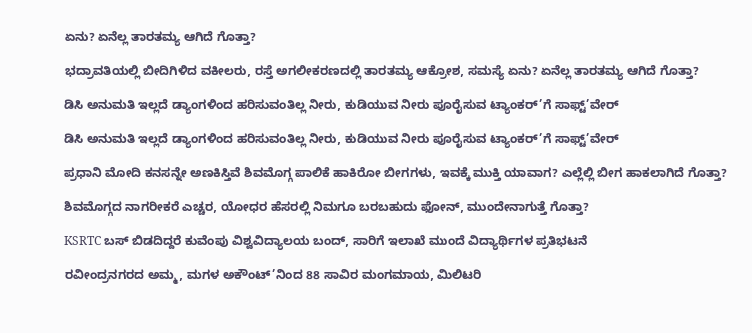ಏನು? ಏನೆಲ್ಲ ತಾರತಮ್ಯ ಆಗಿದೆ ಗೊತ್ತಾ?

ಭದ್ರಾವತಿಯಲ್ಲಿ ಬೀದಿಗಿಳಿದ ವಕೀಲರು, ರಸ್ತೆ ಅಗಲೀಕರಣದಲ್ಲಿ ತಾರತಮ್ಯ ಆಕ್ರೋಶ, ಸಮಸ್ಯೆ ಏನು? ಏನೆಲ್ಲ ತಾರತಮ್ಯ ಆಗಿದೆ ಗೊತ್ತಾ?

ಡಿಸಿ ಅನುಮತಿ ಇಲ್ಲದೆ ಡ್ಯಾಂಗಳಿಂದ ಹರಿಸುವಂತಿಲ್ಲ ನೀರು, ಕುಡಿಯುವ ನೀರು ಪೂರೈಸುವ ಟ್ಯಾಂಕರ್’ಗೆ ಸಾಫ್ಟ್’ವೇರ್

ಡಿಸಿ ಅನುಮತಿ ಇಲ್ಲದೆ ಡ್ಯಾಂಗಳಿಂದ ಹರಿಸುವಂತಿಲ್ಲ ನೀರು, ಕುಡಿಯುವ ನೀರು ಪೂರೈಸುವ ಟ್ಯಾಂಕರ್’ಗೆ ಸಾಫ್ಟ್’ವೇರ್

ಪ್ರಧಾನಿ ಮೋದಿ ಕನಸನ್ನೇ ಅಣಕಿಸ್ತಿವೆ ಶಿವಮೊಗ್ಗ ಪಾಲಿಕೆ ಹಾಕಿರೋ ಬೀಗಗಳು, ಇವಕ್ಕೆ ಮುಕ್ತಿ ಯಾವಾಗ? ಎಲ್ಲೆಲ್ಲಿ ಬೀಗ ಹಾಕಲಾಗಿದೆ ಗೊತ್ತಾ?

ಶಿವಮೊಗ್ಗದ ನಾಗರೀಕರೆ ಎಚ್ಚರ, ಯೋಧರ ಹೆಸರಲ್ಲಿ ನಿಮಗೂ ಬರಬಹುದು ಫೋನ್, ಮುಂದೇನಾಗುತ್ತೆ ಗೊತ್ತಾ?

KSRTC ಬಸ್ ಬಿಡದಿದ್ದರೆ ಕುವೆಂಪು ವಿಶ್ವವಿದ್ಯಾಲಯ ಬಂದ್, ಸಾರಿಗೆ ಇಲಾಖೆ ಮುಂದೆ ವಿದ್ಯಾರ್ಥಿಗಳ ಪ್ರತಿಭಟನೆ

ರವೀಂದ್ರನಗರದ ಅಮ್ಮ, ಮಗಳ ಅಕೌಂಟ್’ನಿಂದ 88 ಸಾವಿರ ಮಂಗಮಾಯ, ಮಿಲಿಟರಿ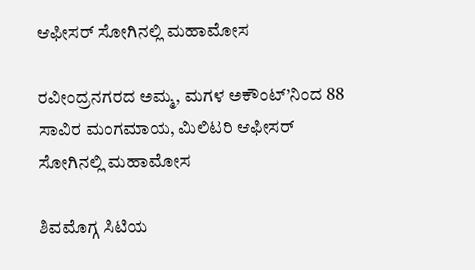ಆಫೀಸರ್ ಸೋಗಿನಲ್ಲಿ ಮಹಾಮೋಸ

ರವೀಂದ್ರನಗರದ ಅಮ್ಮ, ಮಗಳ ಅಕೌಂಟ್’ನಿಂದ 88 ಸಾವಿರ ಮಂಗಮಾಯ, ಮಿಲಿಟರಿ ಆಫೀಸರ್ ಸೋಗಿನಲ್ಲಿ ಮಹಾಮೋಸ

ಶಿವಮೊಗ್ಗ ಸಿಟಿಯ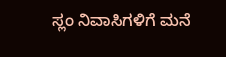ಸ್ಲಂ ನಿವಾಸಿಗಳಿಗೆ ಮನೆ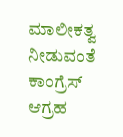ಮಾಲೀಕತ್ವ ನೀಡುವಂತೆ ಕಾಂಗ್ರೆಸ್ ಆಗ್ರಹ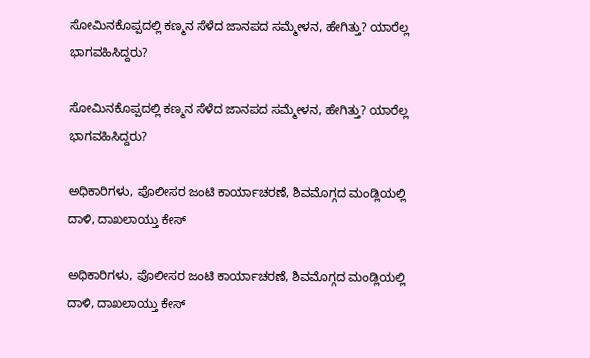ಸೋಮಿನಕೊಪ್ಪದಲ್ಲಿ ಕಣ್ಮನ ಸೆಳೆದ ಜಾನಪದ ಸಮ್ಮೇಳನ, ಹೇಗಿತ್ತು? ಯಾರೆಲ್ಲ ಭಾಗವಹಿಸಿದ್ದರು?

ಸೋಮಿನಕೊಪ್ಪದಲ್ಲಿ ಕಣ್ಮನ ಸೆಳೆದ ಜಾನಪದ ಸಮ್ಮೇಳನ, ಹೇಗಿತ್ತು? ಯಾರೆಲ್ಲ ಭಾಗವಹಿಸಿದ್ದರು?

ಅಧಿಕಾರಿಗಳು, ಪೊಲೀಸರ ಜಂಟಿ ಕಾರ್ಯಾಚರಣೆ, ಶಿವಮೊಗ್ಗದ ಮಂಡ್ಲಿಯಲ್ಲಿ ದಾಳಿ, ದಾಖಲಾಯ್ತು ಕೇಸ್‌

ಅಧಿಕಾರಿಗಳು, ಪೊಲೀಸರ ಜಂಟಿ ಕಾರ್ಯಾಚರಣೆ, ಶಿವಮೊಗ್ಗದ ಮಂಡ್ಲಿಯಲ್ಲಿ ದಾಳಿ, ದಾಖಲಾಯ್ತು ಕೇಸ್‌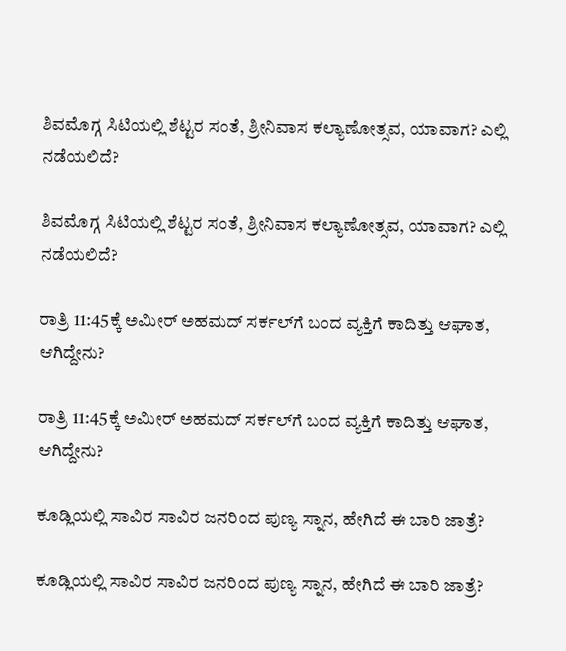ಶಿವಮೊಗ್ಗ ಸಿಟಿಯಲ್ಲಿ ಶೆಟ್ಟರ ಸಂತೆ, ಶ್ರೀನಿವಾಸ ಕಲ್ಯಾಣೋತ್ಸವ, ಯಾವಾಗ? ಎಲ್ಲಿ ನಡೆಯಲಿದೆ?

ಶಿವಮೊಗ್ಗ ಸಿಟಿಯಲ್ಲಿ ಶೆಟ್ಟರ ಸಂತೆ, ಶ್ರೀನಿವಾಸ ಕಲ್ಯಾಣೋತ್ಸವ, ಯಾವಾಗ? ಎಲ್ಲಿ ನಡೆಯಲಿದೆ?

ರಾತ್ರಿ 11:45ಕ್ಕೆ ಅಮೀರ್‌ ಅಹಮದ್‌ ಸರ್ಕಲ್‌ಗೆ ಬಂದ ವ್ಯಕ್ತಿಗೆ ಕಾದಿತ್ತು ಆಘಾತ, ಆಗಿದ್ದೇನು?

ರಾತ್ರಿ 11:45ಕ್ಕೆ ಅಮೀರ್‌ ಅಹಮದ್‌ ಸರ್ಕಲ್‌ಗೆ ಬಂದ ವ್ಯಕ್ತಿಗೆ ಕಾದಿತ್ತು ಆಘಾತ, ಆಗಿದ್ದೇನು?

ಕೂಡ್ಲಿಯಲ್ಲಿ ಸಾವಿರ ಸಾವಿರ ಜನರಿಂದ ಪುಣ್ಯ ಸ್ನಾನ, ಹೇಗಿದೆ ಈ ಬಾರಿ ಜಾತ್ರೆ?

ಕೂಡ್ಲಿಯಲ್ಲಿ ಸಾವಿರ ಸಾವಿರ ಜನರಿಂದ ಪುಣ್ಯ ಸ್ನಾನ, ಹೇಗಿದೆ ಈ ಬಾರಿ ಜಾತ್ರೆ?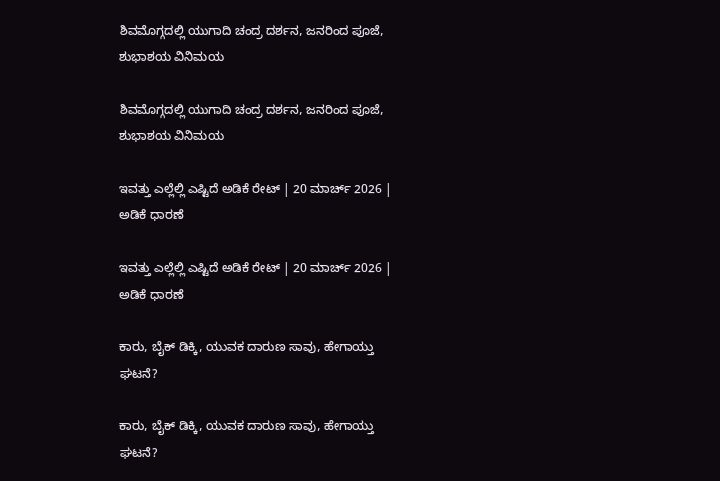ಶಿವಮೊಗ್ಗದಲ್ಲಿ ಯುಗಾದಿ ಚಂದ್ರ ದರ್ಶನ, ಜನರಿಂದ ಪೂಜೆ, ಶುಭಾಶಯ ವಿನಿಮಯ

ಶಿವಮೊಗ್ಗದಲ್ಲಿ ಯುಗಾದಿ ಚಂದ್ರ ದರ್ಶನ, ಜನರಿಂದ ಪೂಜೆ, ಶುಭಾಶಯ ವಿನಿಮಯ

ಇವತ್ತು ಎಲ್ಲೆಲ್ಲಿ ಎಷ್ಟಿದೆ ಅಡಿಕೆ ರೇಟ್‌ | 20 ಮಾರ್ಚ್‌ 2026 | ಅಡಿಕೆ ಧಾರಣೆ

ಇವತ್ತು ಎಲ್ಲೆಲ್ಲಿ ಎಷ್ಟಿದೆ ಅಡಿಕೆ ರೇಟ್‌ | 20 ಮಾರ್ಚ್‌ 2026 | ಅಡಿಕೆ ಧಾರಣೆ

ಕಾರು, ಬೈಕ್‌ ಡಿಕ್ಕಿ, ಯುವಕ ದಾರುಣ ಸಾವು, ಹೇಗಾಯ್ತು ಘಟನೆ?

ಕಾರು, ಬೈಕ್‌ ಡಿಕ್ಕಿ, ಯುವಕ ದಾರುಣ ಸಾವು, ಹೇಗಾಯ್ತು ಘಟನೆ?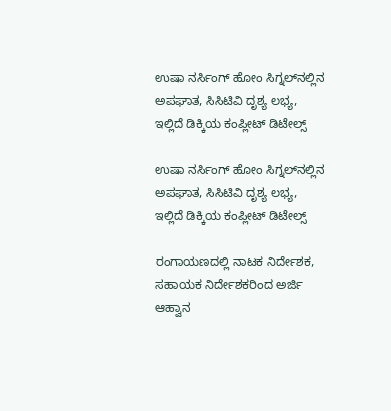ಉಷಾ ನರ್ಸಿಂಗ್‌ ಹೋಂ ಸಿಗ್ನಲ್‌ನಲ್ಲಿನ ಅಪಘಾತ, ಸಿಸಿಟಿವಿ ದೃಶ್ಯ ಲಭ್ಯ, ಇಲ್ಲಿದೆ ಡಿಕ್ಕಿಯ ಕಂಪ್ಲೀಟ್‌ ಡಿಟೇಲ್ಸ್‌

ಉಷಾ ನರ್ಸಿಂಗ್‌ ಹೋಂ ಸಿಗ್ನಲ್‌ನಲ್ಲಿನ ಅಪಘಾತ, ಸಿಸಿಟಿವಿ ದೃಶ್ಯ ಲಭ್ಯ, ಇಲ್ಲಿದೆ ಡಿಕ್ಕಿಯ ಕಂಪ್ಲೀಟ್‌ ಡಿಟೇಲ್ಸ್‌

ರಂಗಾಯಣದಲ್ಲಿ ನಾಟಕ ನಿರ್ದೇಶಕ, ಸಹಾಯಕ ನಿರ್ದೇಶಕರಿಂದ ಅರ್ಜಿ ಆಹ್ವಾನ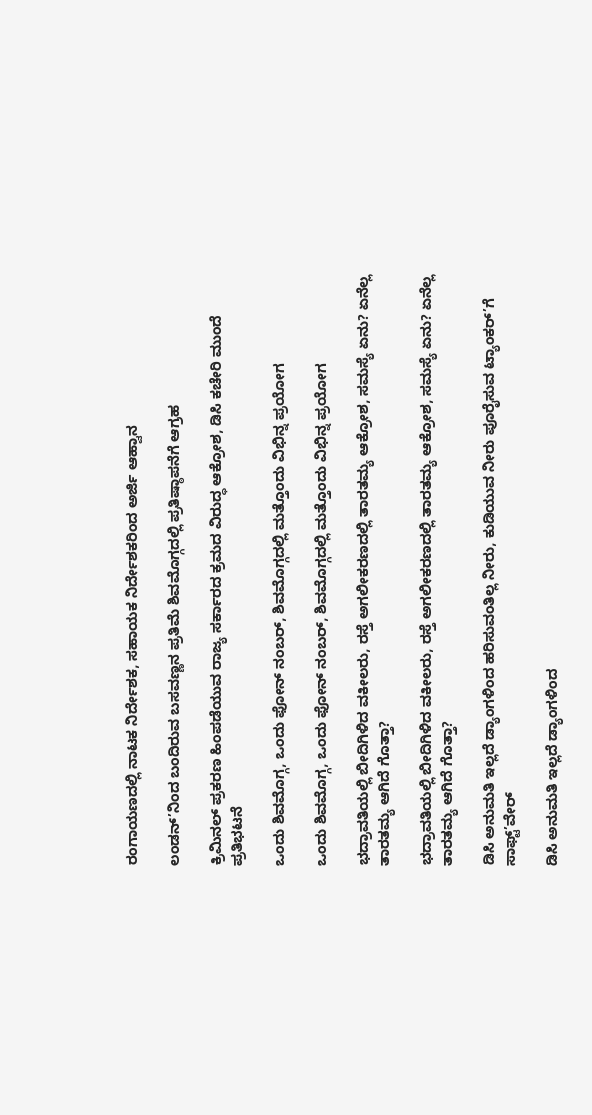ರಂಗಾಯಣದಲ್ಲಿ ನಾಟಕ ನಿರ್ದೇಶಕ, ಸಹಾಯಕ ನಿರ್ದೇಶಕರಿಂದ ಅರ್ಜಿ ಆಹ್ವಾನ

ಲಂಡನ್’ನಿಂದ ಬಂದಿರುವ ಬಸವಣ್ಣನ ಪ್ರತಿಮೆ ಶಿವಮೊಗ್ಗದಲ್ಲಿ ಪ್ರತಿಷ್ಠಾಪನೆಗೆ ಆಗ್ರಹ

ಕ್ರಿಮಿನಲ್ ಪ್ರಕರಣ ಹಿಂಪಡೆಯುವ ರಾಜ್ಯ ಸರ್ಕಾರದ ಕ್ರಮದ ವಿರುದ್ಧ ಆಕ್ರೋಶ, ಡಿಸಿ ಕಚೇರಿ ಮುಂದೆ ಪ್ರತಿಭಟನೆ

ಒಂದು ಶಿವಮೊಗ್ಗ, ಒಂದು ಫೋನ್ ನಂಬರ್, ಶಿವಮೊಗ್ಗದಲ್ಲಿ ಮತ್ತೊಂದು ವಿಭಿನ್ನ ಪ್ರಯೋಗ

ಒಂದು ಶಿವಮೊಗ್ಗ, ಒಂದು ಫೋನ್ ನಂಬರ್, ಶಿವಮೊಗ್ಗದಲ್ಲಿ ಮತ್ತೊಂದು ವಿಭಿನ್ನ ಪ್ರಯೋಗ

ಭದ್ರಾವತಿಯಲ್ಲಿ ಬೀದಿಗಿಳಿದ ವಕೀಲರು, ರಸ್ತೆ ಅಗಲೀಕರಣದಲ್ಲಿ ತಾರತಮ್ಯ ಆಕ್ರೋಶ, ಸಮಸ್ಯೆ ಏನು? ಏನೆಲ್ಲ ತಾರತಮ್ಯ ಆಗಿದೆ ಗೊತ್ತಾ?

ಭದ್ರಾವತಿಯಲ್ಲಿ ಬೀದಿಗಿಳಿದ ವಕೀಲರು, ರಸ್ತೆ ಅಗಲೀಕರಣದಲ್ಲಿ ತಾರತಮ್ಯ ಆಕ್ರೋಶ, ಸಮಸ್ಯೆ ಏನು? ಏನೆಲ್ಲ ತಾರತಮ್ಯ ಆಗಿದೆ ಗೊತ್ತಾ?

ಡಿಸಿ ಅನುಮತಿ ಇಲ್ಲದೆ ಡ್ಯಾಂಗಳಿಂದ ಹರಿಸುವಂತಿಲ್ಲ ನೀರು, ಕುಡಿಯುವ ನೀರು ಪೂರೈಸುವ ಟ್ಯಾಂಕರ್’ಗೆ ಸಾಫ್ಟ್’ವೇರ್

ಡಿಸಿ ಅನುಮತಿ ಇಲ್ಲದೆ ಡ್ಯಾಂಗಳಿಂದ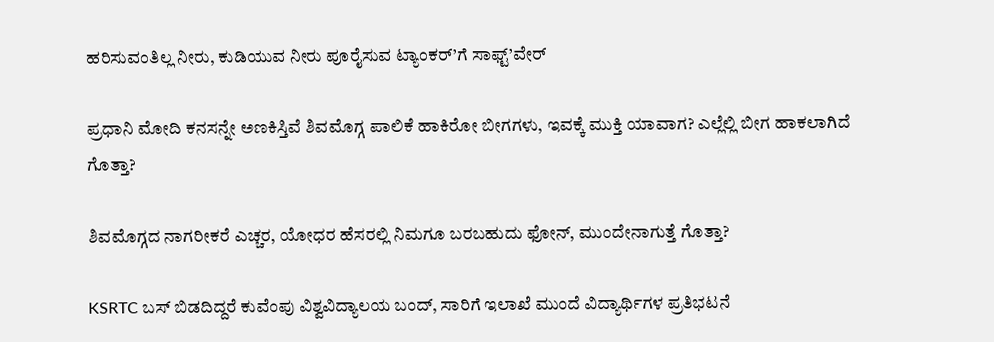ಹರಿಸುವಂತಿಲ್ಲ ನೀರು, ಕುಡಿಯುವ ನೀರು ಪೂರೈಸುವ ಟ್ಯಾಂಕರ್’ಗೆ ಸಾಫ್ಟ್’ವೇರ್

ಪ್ರಧಾನಿ ಮೋದಿ ಕನಸನ್ನೇ ಅಣಕಿಸ್ತಿವೆ ಶಿವಮೊಗ್ಗ ಪಾಲಿಕೆ ಹಾಕಿರೋ ಬೀಗಗಳು, ಇವಕ್ಕೆ ಮುಕ್ತಿ ಯಾವಾಗ? ಎಲ್ಲೆಲ್ಲಿ ಬೀಗ ಹಾಕಲಾಗಿದೆ ಗೊತ್ತಾ?

ಶಿವಮೊಗ್ಗದ ನಾಗರೀಕರೆ ಎಚ್ಚರ, ಯೋಧರ ಹೆಸರಲ್ಲಿ ನಿಮಗೂ ಬರಬಹುದು ಫೋನ್, ಮುಂದೇನಾಗುತ್ತೆ ಗೊತ್ತಾ?

KSRTC ಬಸ್ ಬಿಡದಿದ್ದರೆ ಕುವೆಂಪು ವಿಶ್ವವಿದ್ಯಾಲಯ ಬಂದ್, ಸಾರಿಗೆ ಇಲಾಖೆ ಮುಂದೆ ವಿದ್ಯಾರ್ಥಿಗಳ ಪ್ರತಿಭಟನೆ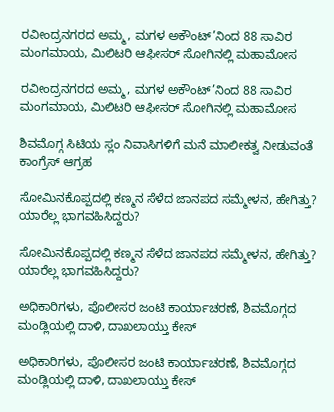ರವೀಂದ್ರನಗರದ ಅಮ್ಮ, ಮಗಳ ಅಕೌಂಟ್’ನಿಂದ 88 ಸಾವಿರ ಮಂಗಮಾಯ, ಮಿಲಿಟರಿ ಆಫೀಸರ್ ಸೋಗಿನಲ್ಲಿ ಮಹಾಮೋಸ

ರವೀಂದ್ರನಗರದ ಅಮ್ಮ, ಮಗಳ ಅಕೌಂಟ್’ನಿಂದ 88 ಸಾವಿರ ಮಂಗಮಾಯ, ಮಿಲಿಟರಿ ಆಫೀಸರ್ ಸೋಗಿನಲ್ಲಿ ಮಹಾಮೋಸ

ಶಿವಮೊಗ್ಗ ಸಿಟಿಯ ಸ್ಲಂ ನಿವಾಸಿಗಳಿಗೆ ಮನೆ ಮಾಲೀಕತ್ವ ನೀಡುವಂತೆ ಕಾಂಗ್ರೆಸ್ ಆಗ್ರಹ

ಸೋಮಿನಕೊಪ್ಪದಲ್ಲಿ ಕಣ್ಮನ ಸೆಳೆದ ಜಾನಪದ ಸಮ್ಮೇಳನ, ಹೇಗಿತ್ತು? ಯಾರೆಲ್ಲ ಭಾಗವಹಿಸಿದ್ದರು?

ಸೋಮಿನಕೊಪ್ಪದಲ್ಲಿ ಕಣ್ಮನ ಸೆಳೆದ ಜಾನಪದ ಸಮ್ಮೇಳನ, ಹೇಗಿತ್ತು? ಯಾರೆಲ್ಲ ಭಾಗವಹಿಸಿದ್ದರು?

ಅಧಿಕಾರಿಗಳು, ಪೊಲೀಸರ ಜಂಟಿ ಕಾರ್ಯಾಚರಣೆ, ಶಿವಮೊಗ್ಗದ ಮಂಡ್ಲಿಯಲ್ಲಿ ದಾಳಿ, ದಾಖಲಾಯ್ತು ಕೇಸ್‌

ಅಧಿಕಾರಿಗಳು, ಪೊಲೀಸರ ಜಂಟಿ ಕಾರ್ಯಾಚರಣೆ, ಶಿವಮೊಗ್ಗದ ಮಂಡ್ಲಿಯಲ್ಲಿ ದಾಳಿ, ದಾಖಲಾಯ್ತು ಕೇಸ್‌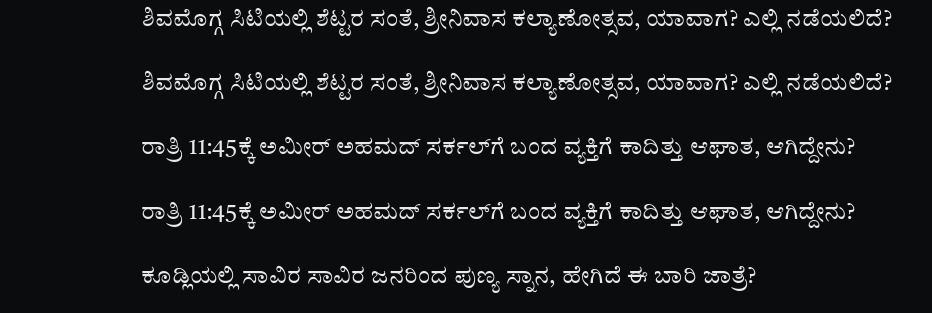ಶಿವಮೊಗ್ಗ ಸಿಟಿಯಲ್ಲಿ ಶೆಟ್ಟರ ಸಂತೆ, ಶ್ರೀನಿವಾಸ ಕಲ್ಯಾಣೋತ್ಸವ, ಯಾವಾಗ? ಎಲ್ಲಿ ನಡೆಯಲಿದೆ?

ಶಿವಮೊಗ್ಗ ಸಿಟಿಯಲ್ಲಿ ಶೆಟ್ಟರ ಸಂತೆ, ಶ್ರೀನಿವಾಸ ಕಲ್ಯಾಣೋತ್ಸವ, ಯಾವಾಗ? ಎಲ್ಲಿ ನಡೆಯಲಿದೆ?

ರಾತ್ರಿ 11:45ಕ್ಕೆ ಅಮೀರ್‌ ಅಹಮದ್‌ ಸರ್ಕಲ್‌ಗೆ ಬಂದ ವ್ಯಕ್ತಿಗೆ ಕಾದಿತ್ತು ಆಘಾತ, ಆಗಿದ್ದೇನು?

ರಾತ್ರಿ 11:45ಕ್ಕೆ ಅಮೀರ್‌ ಅಹಮದ್‌ ಸರ್ಕಲ್‌ಗೆ ಬಂದ ವ್ಯಕ್ತಿಗೆ ಕಾದಿತ್ತು ಆಘಾತ, ಆಗಿದ್ದೇನು?

ಕೂಡ್ಲಿಯಲ್ಲಿ ಸಾವಿರ ಸಾವಿರ ಜನರಿಂದ ಪುಣ್ಯ ಸ್ನಾನ, ಹೇಗಿದೆ ಈ ಬಾರಿ ಜಾತ್ರೆ?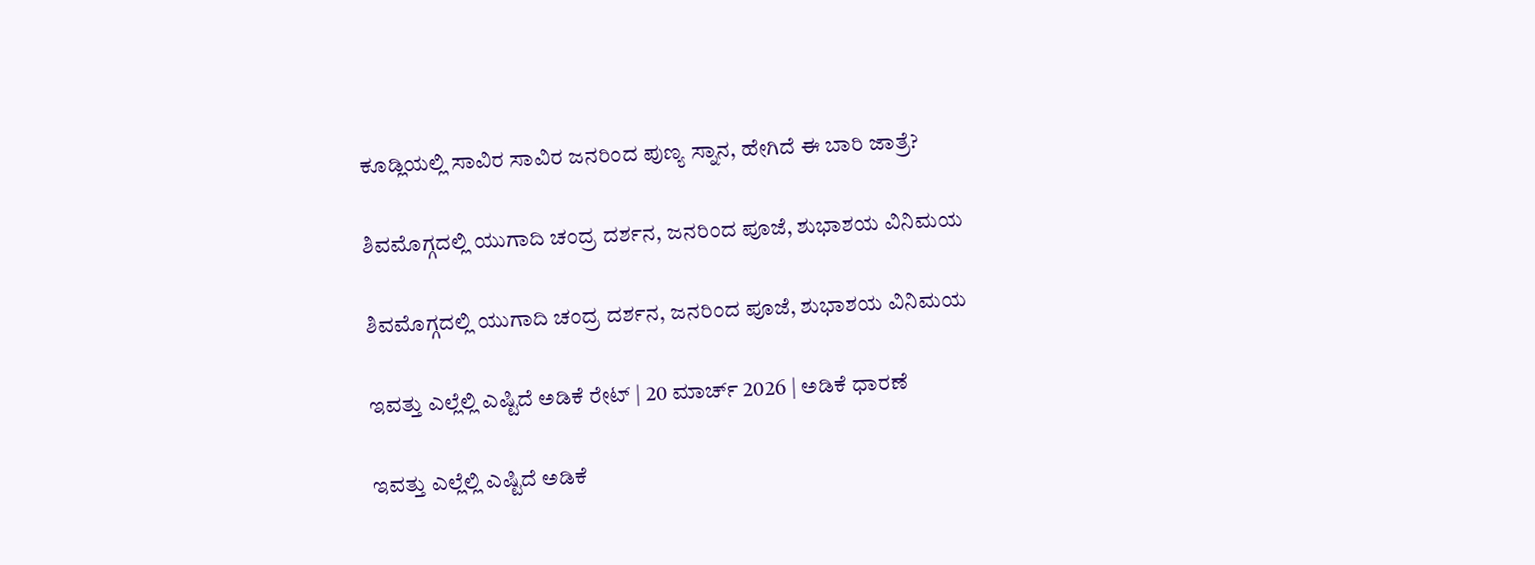ಕೂಡ್ಲಿಯಲ್ಲಿ ಸಾವಿರ ಸಾವಿರ ಜನರಿಂದ ಪುಣ್ಯ ಸ್ನಾನ, ಹೇಗಿದೆ ಈ ಬಾರಿ ಜಾತ್ರೆ?

ಶಿವಮೊಗ್ಗದಲ್ಲಿ ಯುಗಾದಿ ಚಂದ್ರ ದರ್ಶನ, ಜನರಿಂದ ಪೂಜೆ, ಶುಭಾಶಯ ವಿನಿಮಯ

ಶಿವಮೊಗ್ಗದಲ್ಲಿ ಯುಗಾದಿ ಚಂದ್ರ ದರ್ಶನ, ಜನರಿಂದ ಪೂಜೆ, ಶುಭಾಶಯ ವಿನಿಮಯ

ಇವತ್ತು ಎಲ್ಲೆಲ್ಲಿ ಎಷ್ಟಿದೆ ಅಡಿಕೆ ರೇಟ್‌ | 20 ಮಾರ್ಚ್‌ 2026 | ಅಡಿಕೆ ಧಾರಣೆ

ಇವತ್ತು ಎಲ್ಲೆಲ್ಲಿ ಎಷ್ಟಿದೆ ಅಡಿಕೆ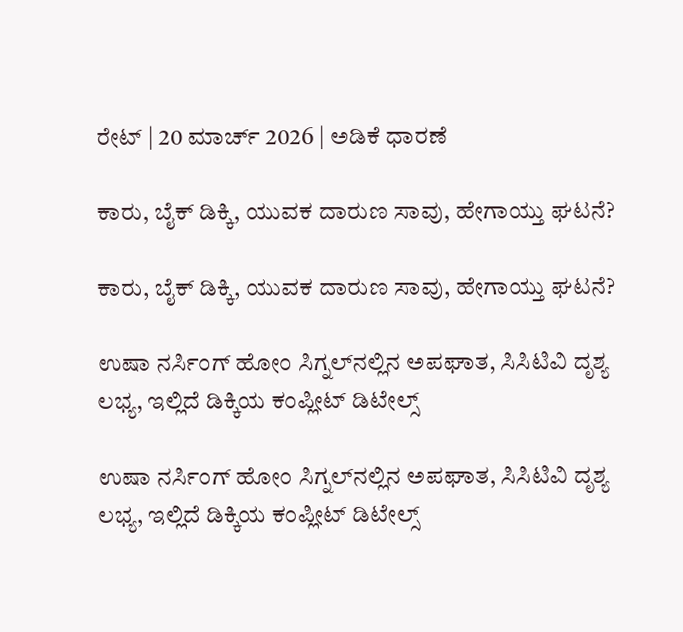ರೇಟ್‌ | 20 ಮಾರ್ಚ್‌ 2026 | ಅಡಿಕೆ ಧಾರಣೆ

ಕಾರು, ಬೈಕ್‌ ಡಿಕ್ಕಿ, ಯುವಕ ದಾರುಣ ಸಾವು, ಹೇಗಾಯ್ತು ಘಟನೆ?

ಕಾರು, ಬೈಕ್‌ ಡಿಕ್ಕಿ, ಯುವಕ ದಾರುಣ ಸಾವು, ಹೇಗಾಯ್ತು ಘಟನೆ?

ಉಷಾ ನರ್ಸಿಂಗ್‌ ಹೋಂ ಸಿಗ್ನಲ್‌ನಲ್ಲಿನ ಅಪಘಾತ, ಸಿಸಿಟಿವಿ ದೃಶ್ಯ ಲಭ್ಯ, ಇಲ್ಲಿದೆ ಡಿಕ್ಕಿಯ ಕಂಪ್ಲೀಟ್‌ ಡಿಟೇಲ್ಸ್‌

ಉಷಾ ನರ್ಸಿಂಗ್‌ ಹೋಂ ಸಿಗ್ನಲ್‌ನಲ್ಲಿನ ಅಪಘಾತ, ಸಿಸಿಟಿವಿ ದೃಶ್ಯ ಲಭ್ಯ, ಇಲ್ಲಿದೆ ಡಿಕ್ಕಿಯ ಕಂಪ್ಲೀಟ್‌ ಡಿಟೇಲ್ಸ್‌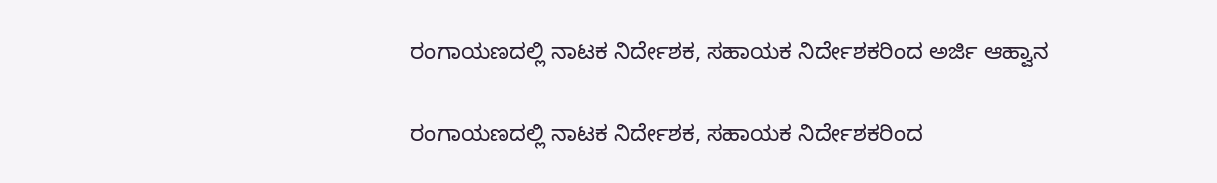ರಂಗಾಯಣದಲ್ಲಿ ನಾಟಕ ನಿರ್ದೇಶಕ, ಸಹಾಯಕ ನಿರ್ದೇಶಕರಿಂದ ಅರ್ಜಿ ಆಹ್ವಾನ

ರಂಗಾಯಣದಲ್ಲಿ ನಾಟಕ ನಿರ್ದೇಶಕ, ಸಹಾಯಕ ನಿರ್ದೇಶಕರಿಂದ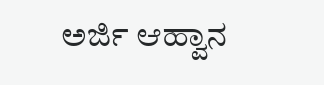ಅರ್ಜಿ ಆಹ್ವಾನ